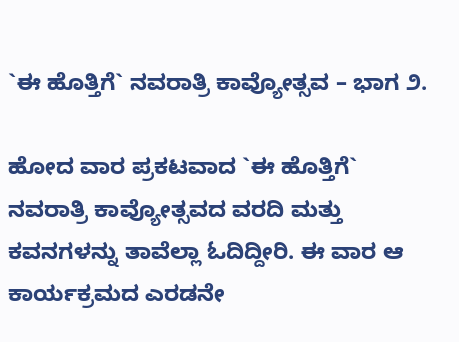`ಈ ಹೊತ್ತಿಗೆ` ನವರಾತ್ರಿ ಕಾವ್ಯೋತ್ಸವ – ಭಾಗ ೨.

ಹೋದ ವಾರ ಪ್ರಕಟವಾದ `ಈ ಹೊತ್ತಿಗೆ` ನವರಾತ್ರಿ ಕಾವ್ಯೋತ್ಸವದ ವರದಿ ಮತ್ತು ಕವನಗಳನ್ನು ತಾವೆಲ್ಲಾ ಓದಿದ್ದೀರಿ. ಈ ವಾರ ಆ ಕಾರ್ಯಕ್ರಮದ ಎರಡನೇ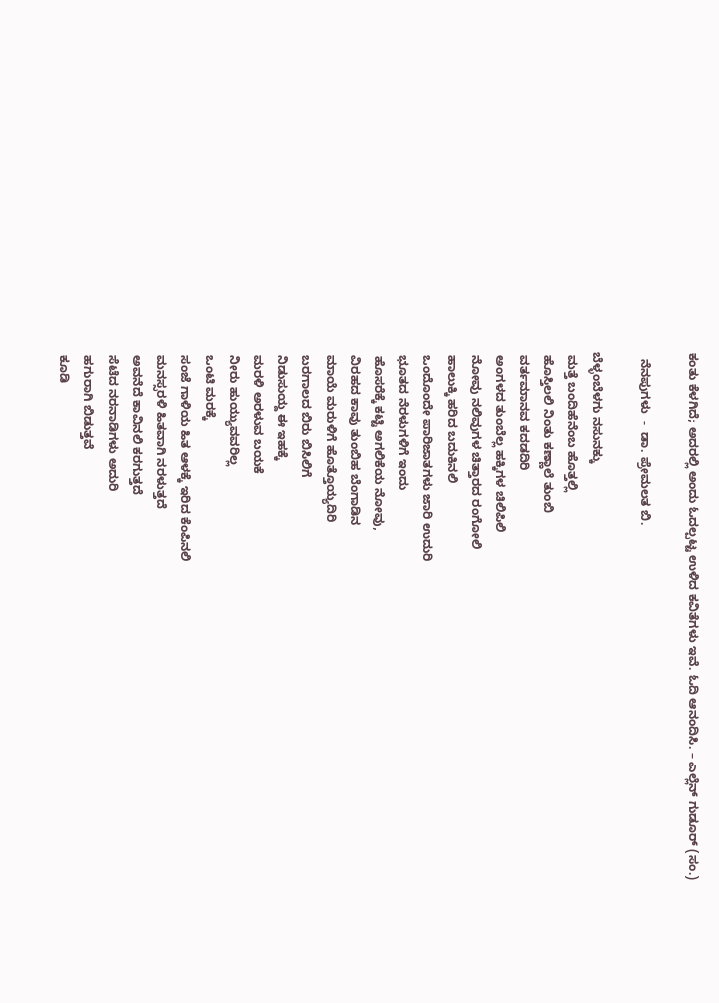ಕಂತು ಕೆಳಗಿದೆ; ಅದರಲ್ಲಿ ಅಂದು ಓದಲ್ಪಟ್ಟ ಉಳಿದ ಕವಿತೆಗಳು ಇವೆ. ಓದಿ ಆನಂದಿಸಿ. – ಎಲ್ಲೆನ್ ಗುಡೂರ್ (ಸಂ.)

  ನೆನಪುಗಳು  -  ಡಾ. ಪ್ರೇಮಲತ ಬಿ.

ಬೆಳ್ಳಂಬೆಳಗು ನಸುನಕ್ಕು
 ಮತ್ತೆ ಬಂದಿಹೆನೆಂಬ ಹೊತ್ತಲ್ಲಿ
 ಹೊಸ್ತಿಲಲಿ ನಿಂತು ಕಣ್ಣಾಲೆ ತುಂಬಿ
 ವರ್ತಮಾನವ ಕದಡದಿರಿ
 ಅಂಗಳದ ತುಂಬೆಲ್ಲ ಹಕ್ಕಿಗಳ ಚಿಲಿಪಿಲಿ
 ನೋವು ನಲಿವುಗಳ ಚಿತ್ತಾರದ ರಂಗೋಲಿ
 ಹಾಲುಕ್ಕಿ ಹರಿದ ಬದುಕಿನಲಿ
 ಒಂದೊಂದೇ ಪಾರಿಜಾತಗಳು ಜಾರಿ ಉದುರಿ
 ಭೂತದ ನೆರಳುಗಳಿಗೆ ಇಂದು
 ಹೊಸರೆಕ್ಕೆ ಕಟ್ಟಿ ಅಗಲಿಕೆಯ ನೋವು,
 ವಿರಹದ ಕಾವು ತುಂಬಿಹ ಬೆಂಗಾಡಿನ
 ಮಾಯೆ ಮರುಳಿಗೆ ಹೊತ್ತೊಯ್ಯದಿರಿ
 ಬರಗಾಲದ ಬಿರು ಬಿಸಿಲಿಗೆ
 ನಿಡುಸುಯ್ದ ಈ ಇಹಕ್ಕೆ
 ಮರಳಿ ಅರಳುವ ಬಯಕೆ
 ನೀರು ಹುಯ್ಯುವವರಿಲ್ಲ
 ಒಂಟಿ ಮರಕ್ಕೆ
 ಸಂಜೆ ಗಾಳಿಯ ಹಿತ ಆಳಕ್ಕೆ ಇರಿದ ಕೆಂಪಿನಲಿ
 ಮನಸ್ಸರಳಿ ಹಿತವಾಗಿ ನರಳುತ್ತದೆ
 ಅವನೆದೆ ಕಾವಿನಲಿ ಕರಗುತ್ತದೆ
 ಸೆಟೆದ ನರನಾಡಿಗಳು ಅದುರಿ
 ಹಗುರಾಗಿ ಬಿಡುತ್ತವೆ
 ಕೂಡಿ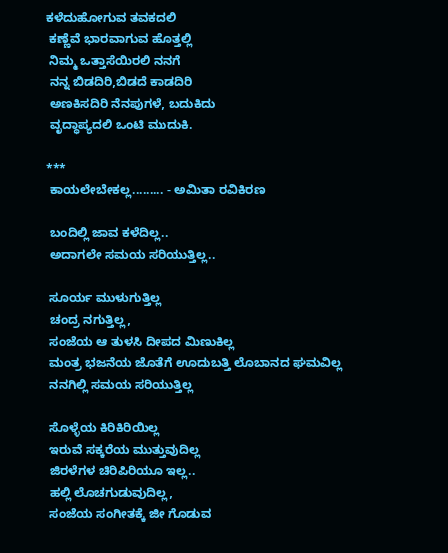ಕಳೆದುಹೋಗುವ ತವಕದಲಿ
 ಕಣ್ಣೆವೆ ಭಾರವಾಗುವ ಹೊತ್ತಲ್ಲಿ
 ನಿಮ್ಮ ಒತ್ತಾಸೆಯಿರಲಿ ನನಗೆ
 ನನ್ನ ಬಿಡದಿರಿ,ಬಿಡದೆ ಕಾಡದಿರಿ
 ಅಣಕಿಸದಿರಿ ನೆನಪುಗಳೆ, ಬದುಕಿದು
 ವೃದ್ಧಾಪ್ಯದಲಿ ಒಂಟಿ ಮುದುಕಿ.

***
 ಕಾಯಲೇಬೇಕಲ್ಲ......... - ಅಮಿತಾ ರವಿಕಿರಣ

 ಬಂದಿಲ್ಲಿ ಜಾವ ಕಳೆದಿಲ್ಲ..
 ಅದಾಗಲೇ ಸಮಯ ಸರಿಯುತ್ತಿಲ್ಲ..

 ಸೂರ್ಯ ಮುಳುಗುತ್ತಿಲ್ಲ
 ಚಂದ್ರ ನಗುತ್ತಿಲ್ಲ,
 ಸಂಜೆಯ ಆ ತುಳಸಿ ದೀಪದ ಮಿಣುಕಿಲ್ಲ
 ಮಂತ್ರ ಭಜನೆಯ ಜೊತೆಗೆ ಊದುಬತ್ತಿ ಲೊಬಾನದ ಘಮವಿಲ್ಲ
 ನನಗಿಲ್ಲಿ ಸಮಯ ಸರಿಯುತ್ತಿಲ್ಲ

 ಸೊಳ್ಳೆಯ ಕಿರಿಕಿರಿಯಿಲ್ಲ
 ಇರುವೆ ಸಕ್ಕರೆಯ ಮುತ್ತುವುದಿಲ್ಲ
 ಜಿರಳೆಗಳ ಚಿರಿಪಿರಿಯೂ ಇಲ್ಲ..
 ಹಲ್ಲಿ ಲೊಚಗುಡುವುದಿಲ್ಲ,
 ಸಂಜೆಯ ಸಂಗೀತಕ್ಕೆ ಜೀ ಗೊಡುವ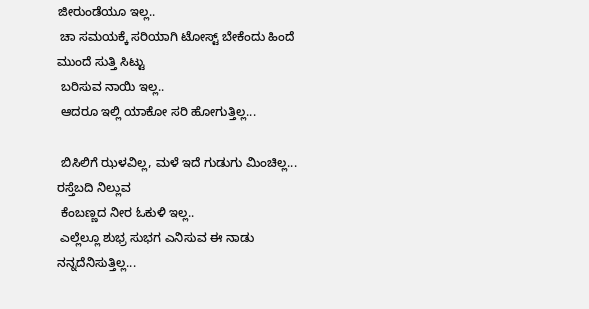ಜೀರುಂಡೆಯೂ ಇಲ್ಲ..
 ಚಾ ಸಮಯಕ್ಕೆ ಸರಿಯಾಗಿ ಟೋಸ್ಟ್ ಬೇಕೆಂದು ಹಿಂದೆ ಮುಂದೆ ಸುತ್ತಿ ಸಿಟ್ಟು
 ಬರಿಸುವ ನಾಯಿ ಇಲ್ಲ..
 ಆದರೂ ಇಲ್ಲಿ ಯಾಕೋ ಸರಿ ಹೋಗುತ್ತಿಲ್ಲ...

 ಬಿಸಿಲಿಗೆ ಝಳವಿಲ್ಲ, ಮಳೆ ಇದೆ ಗುಡುಗು ಮಿಂಚಿಲ್ಲ... ರಸ್ತೆಬದಿ ನಿಲ್ಲುವ
 ಕೆಂಬಣ್ಣದ ನೀರ ಓಕುಳಿ ಇಲ್ಲ..
 ಎಲ್ಲೆಲ್ಲೂ ಶುಭ್ರ ಸುಭಗ ಎನಿಸುವ ಈ ನಾಡು ನನ್ನದೆನಿಸುತ್ತಿಲ್ಲ...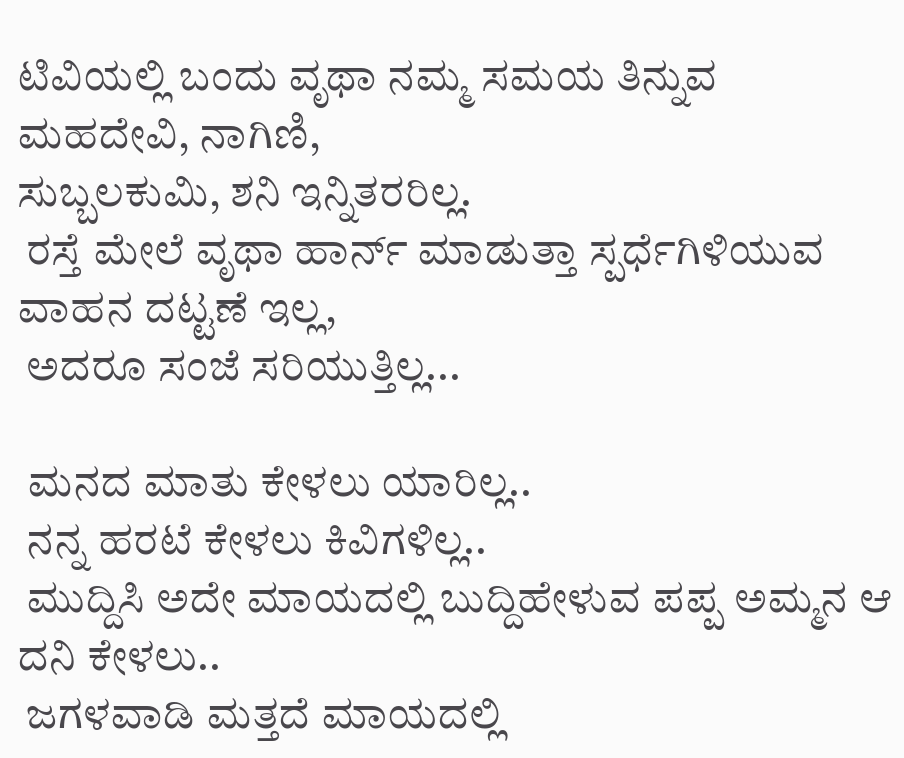ಟಿವಿಯಲ್ಲಿ ಬಂದು ವೃಥಾ ನಮ್ಮ ಸಮಯ ತಿನ್ನುವ ಮಹದೇವಿ, ನಾಗಿಣಿ,
ಸುಬ್ಬಲಕುಮಿ, ಶನಿ ಇನ್ನಿತರರಿಲ್ಲ.
 ರಸ್ತೆ ಮೇಲೆ ವೃಥಾ ಹಾರ್ನ್ ಮಾಡುತ್ತಾ ಸ್ಪರ್ಧೆಗಿಳಿಯುವ ವಾಹನ ದಟ್ಟಣೆ ಇಲ್ಲ,
 ಅದರೂ ಸಂಜೆ ಸರಿಯುತ್ತಿಲ್ಲ...

 ಮನದ ಮಾತು ಕೇಳಲು ಯಾರಿಲ್ಲ..
 ನನ್ನ ಹರಟೆ ಕೇಳಲು ಕಿವಿಗಳಿಲ್ಲ..
 ಮುದ್ದಿಸಿ ಅದೇ ಮಾಯದಲ್ಲಿ ಬುದ್ದಿಹೇಳುವ ಪಪ್ಪ ಅಮ್ಮನ ಆ ದನಿ ಕೇಳಲು..
 ಜಗಳವಾಡಿ ಮತ್ತದೆ ಮಾಯದಲ್ಲಿ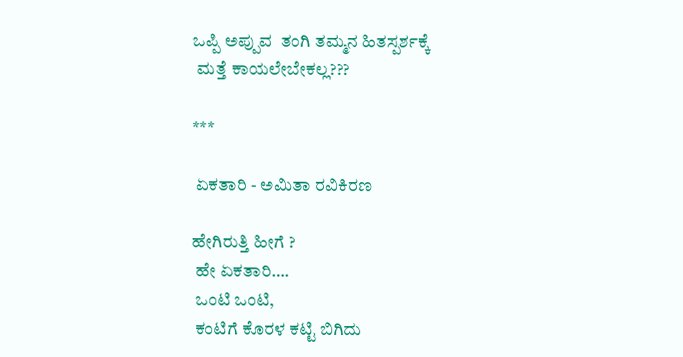ಒಪ್ಪಿ ಅಪ್ಪುವ  ತಂಗಿ ತಮ್ಮನ ಹಿತಸ್ಪರ್ಶಕ್ಕೆ
 ಮತ್ತೆ ಕಾಯಲೇಬೇಕಲ್ಲ???

***

 ಏಕತಾರಿ - ಅಮಿತಾ ರವಿಕಿರಣ

ಹೇಗಿರುತ್ತಿ ಹೀಗೆ ?
 ಹೇ ಏಕತಾರಿ….
 ಒಂಟಿ ಒಂಟಿ,
 ಕಂಟಿಗೆ ಕೊರಳ ಕಟ್ಟಿ ಬಿಗಿದು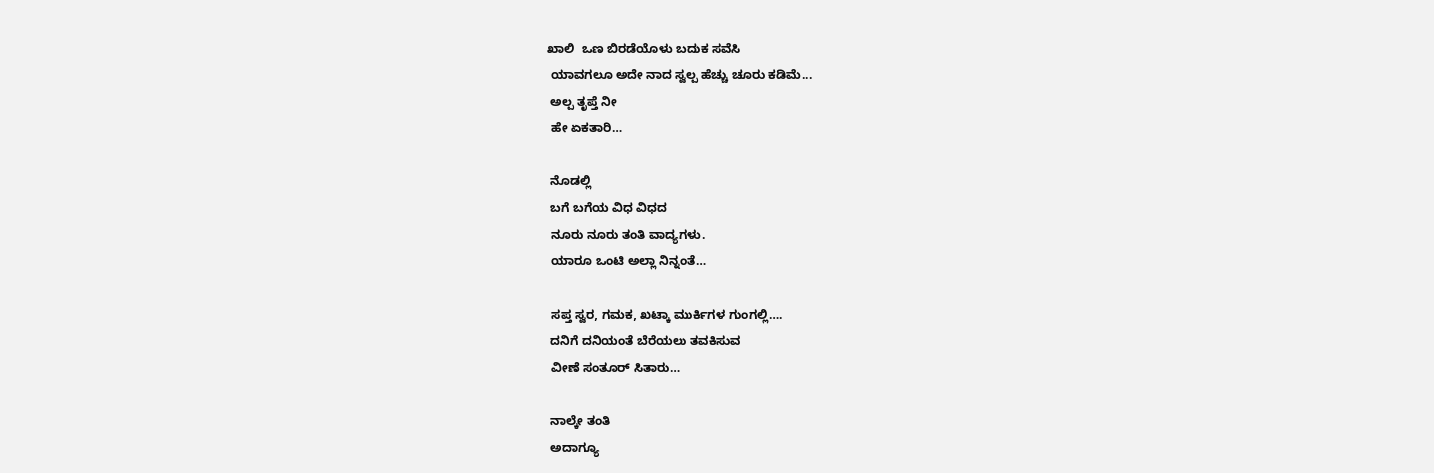ಖಾಲಿ  ಒಣ ಬಿರಡೆಯೊಳು ಬದುಕ ಸವೆಸಿ
 ಯಾವಗಲೂ ಅದೇ ನಾದ ಸ್ವಲ್ಪ ಹೆಚ್ಚು ಚೂರು ಕಡಿಮೆ...
 ಅಲ್ಪ ತೃಪ್ತೆ ನೀ
 ಹೇ ಏಕತಾರಿ…

 ನೊಡಲ್ಲಿ
 ಬಗೆ ಬಗೆಯ ವಿಧ ವಿಧದ
 ನೂರು ನೂರು ತಂತಿ ವಾದ್ಯಗಳು‌.
 ಯಾರೂ ಒಂಟಿ ಅಲ್ಲಾ ನಿನ್ನಂತೆ…

 ಸಪ್ತ ಸ್ವರ, ಗಮಕ, ಖಟ್ಕಾ ಮುರ್ಕಿಗಳ ಗುಂಗಲ್ಲಿ….
 ದನಿಗೆ ದನಿಯಂತೆ ಬೆರೆಯಲು ತವಕಿಸುವ
 ವೀಣೆ ಸಂತೂರ್ ಸಿತಾರು…

 ನಾಲ್ಕೇ ತಂತಿ
 ಅದಾಗ್ಯೂ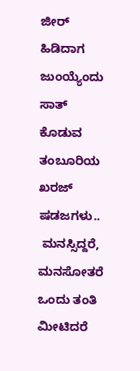ಜೀರ್ ಹಿಡಿದಾಗ ಜುಂಯ್ಯೆಂದು ಸಾತ್ ಕೊಡುವ ತಂಬೂರಿಯ ಖರಜ್ ಷಡಜಗಳು..
 ಮನಸ್ಸಿದ್ದರೆ, ಮನಸೋತರೆ ಒಂದು ತಂತಿ ಮೀಟಿದರೆ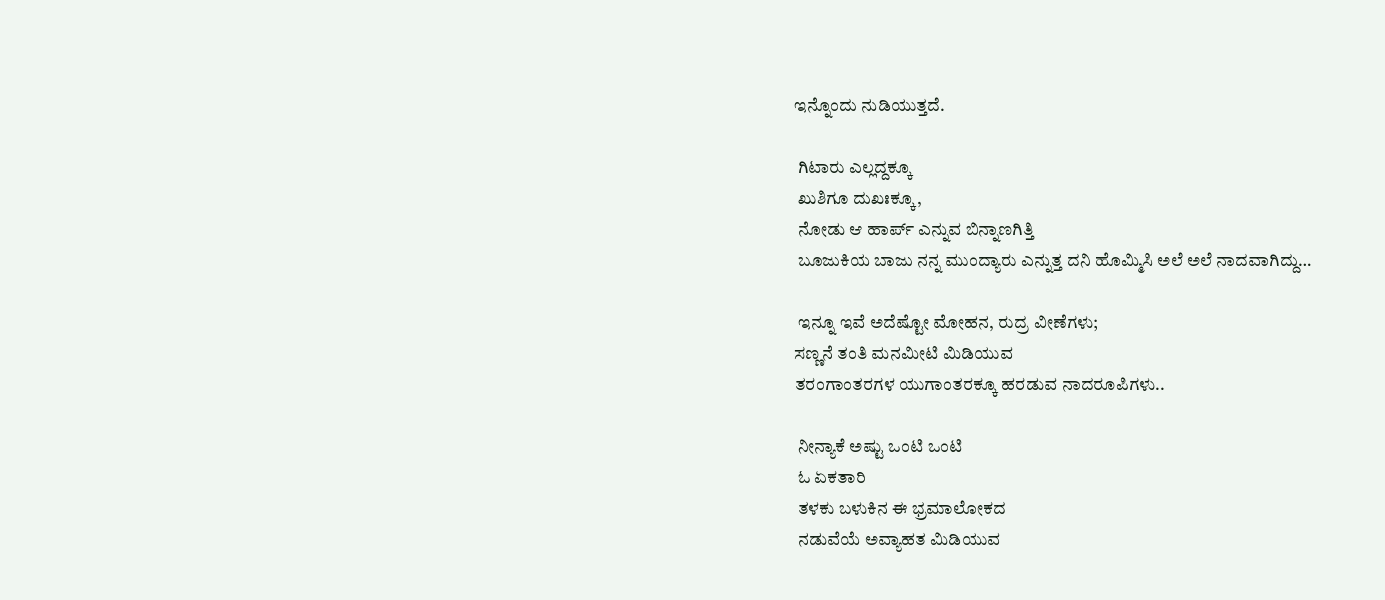ಇನ್ನೊಂದು ನುಡಿಯುತ್ತದೆ.

 ಗಿಟಾರು ಎಲ್ಲದ್ದಕ್ಕೂ
 ಖುಶಿಗೂ ದುಖಃಕ್ಕೂ,
 ನೋಡು ಆ ಹಾರ್ಪ್ ಎನ್ನುವ ಬಿನ್ನಾಣಗಿತ್ತಿ
 ಬೂಜುಕಿಯ ಬಾಜು ನನ್ನ ಮುಂದ್ಯಾರು ಎನ್ನುತ್ತ ದನಿ ಹೊಮ್ಮಿಸಿ ಅಲೆ ಅಲೆ ನಾದವಾಗಿದ್ದು…

 ಇನ್ನೂ ಇವೆ ಅದೆಷ್ಟೋ ಮೋಹನ, ರುದ್ರ ವೀಣೆಗಳು;
ಸಣ್ಣನೆ ತಂತಿ ಮನಮೀಟಿ ಮಿಡಿಯುವ
ತರಂಗಾಂತರಗಳ ಯುಗಾಂತರಕ್ಕೂ ಹರಡುವ ನಾದರೂಪಿಗಳು..

 ನೀನ್ಯಾಕೆ ಅಷ್ಟು ಒಂಟಿ ಒಂಟಿ
 ಓ ಏಕತಾರಿ
 ತಳಕು ಬಳುಕಿನ ಈ ಭ್ರಮಾಲೋಕದ
 ನಡುವೆಯೆ ಅವ್ಯಾಹತ ಮಿಡಿಯುವ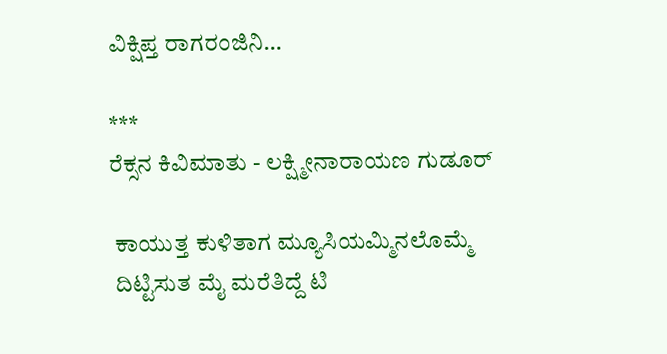ವಿಕ್ಷಿಪ್ತ ರಾಗರಂಜಿನಿ…

***
ರೆಕ್ಸನ ಕಿವಿಮಾತು - ಲಕ್ಷ್ಮೀನಾರಾಯಣ ಗುಡೂರ್

 ಕಾಯುತ್ತ ಕುಳಿತಾಗ ಮ್ಯೂಸಿಯಮ್ಮಿನಲೊಮ್ಮೆ
 ದಿಟ್ಟಿಸುತ ಮೈ ಮರೆತಿದ್ದೆ ಟಿ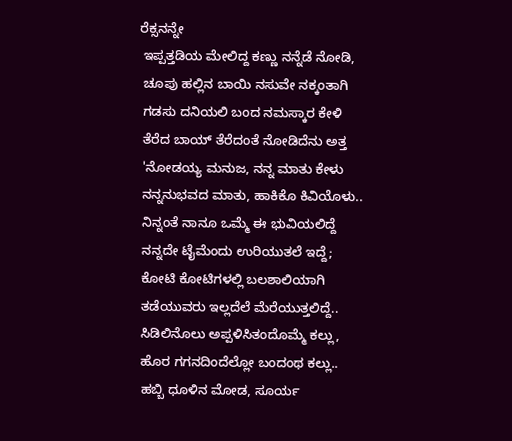ರೆಕ್ಸನನ್ನೇ
 ಇಪ್ಪತ್ತಡಿಯ ಮೇಲಿದ್ದ ಕಣ್ಣು ನನ್ನೆಡೆ ನೋಡಿ,
 ಚೂಪು ಹಲ್ಲಿನ ಬಾಯಿ ನಸುವೇ ನಕ್ಕಂತಾಗಿ
 ಗಡಸು ದನಿಯಲಿ ಬಂದ ನಮಸ್ಕಾರ ಕೇಳಿ
 ತೆರೆದ ಬಾಯ್ ತೆರೆದಂತೆ ನೋಡಿದೆನು ಅತ್ತ
 'ನೋಡಯ್ಯ ಮನುಜ, ನನ್ನ ಮಾತು ಕೇಳು
 ನನ್ನನುಭವದ ಮಾತು, ಹಾಕಿಕೊ ಕಿವಿಯೊಳು..
 ನಿನ್ನಂತೆ ನಾನೂ ಒಮ್ಮೆ ಈ ಭುವಿಯಲಿದ್ದೆ
 ನನ್ನದೇ ಟೈಮೆಂದು ಉರಿಯುತಲೆ ಇದ್ದೆ;
 ಕೋಟಿ ಕೋಟಿಗಳಲ್ಲಿ ಬಲಶಾಲಿಯಾಗಿ
 ತಡೆಯುವರು ಇಲ್ಲದೆಲೆ ಮೆರೆಯುತ್ತಲಿದ್ದೆ..
 ಸಿಡಿಲಿನೊಲು ಅಪ್ಪಳಿಸಿತಂದೊಮ್ಮೆ ಕಲ್ಲು,
 ಹೊರ ಗಗನದಿಂದೆಲ್ಲೋ ಬಂದಂಥ ಕಲ್ಲು..
 ಹಬ್ಬಿ ಧೂಳಿನ ಮೋಡ, ಸೂರ್ಯ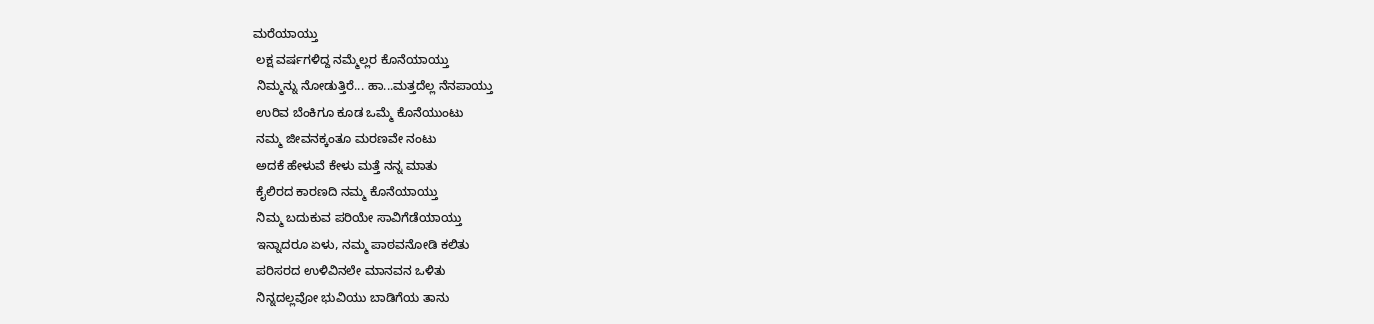ಮರೆಯಾಯ್ತು
 ಲಕ್ಷ ವರ್ಷಗಳಿದ್ದ ನಮ್ಮೆಲ್ಲರ ಕೊನೆಯಾಯ್ತು
 ನಿಮ್ಮನ್ನು ನೋಡುತ್ತಿರೆ... ಹಾ...ಮತ್ತದೆಲ್ಲ ನೆನಪಾಯ್ತು
 ಉರಿವ ಬೆಂಕಿಗೂ ಕೂಡ ಒಮ್ಮೆ ಕೊನೆಯುಂಟು
 ನಮ್ಮ ಜೀವನಕ್ಕಂತೂ ಮರಣವೇ ನಂಟು
 ಅದಕೆ ಹೇಳುವೆ ಕೇಳು ಮತ್ತೆ ನನ್ನ ಮಾತು
 ಕೈಲಿರದ ಕಾರಣದಿ ನಮ್ಮ ಕೊನೆಯಾಯ್ತು
 ನಿಮ್ಮ ಬದುಕುವ ಪರಿಯೇ ಸಾವಿಗೆಡೆಯಾಯ್ತು
 ಇನ್ನಾದರೂ ಏಳು, ನಮ್ಮ ಪಾಠವನೋಡಿ ಕಲಿತು
 ಪರಿಸರದ ಉಳಿವಿನಲೇ ಮಾನವನ ಒಳಿತು
 ನಿನ್ನದಲ್ಲವೋ ಭುವಿಯು ಬಾಡಿಗೆಯ ತಾನು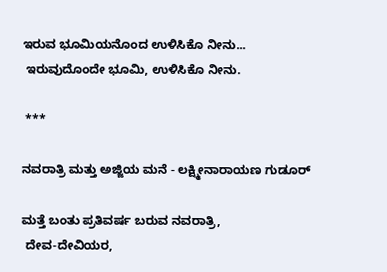ಇರುವ ಭೂಮಿಯನೊಂದ ಉಳಿಸಿಕೊ ನೀನು...
 ಇರುವುದೊಂದೇ ಭೂಮಿ, ಉಳಿಸಿಕೊ ನೀನು.

 ***

ನವರಾತ್ರಿ ಮತ್ತು ಅಜ್ಜಿಯ ಮನೆ - ಲಕ್ಷ್ಮೀನಾರಾಯಣ ಗುಡೂರ್

ಮತ್ತೆ ಬಂತು ಪ್ರತಿವರ್ಷ ಬರುವ ನವರಾತ್ರಿ,
 ದೇವ-ದೇವಿಯರ,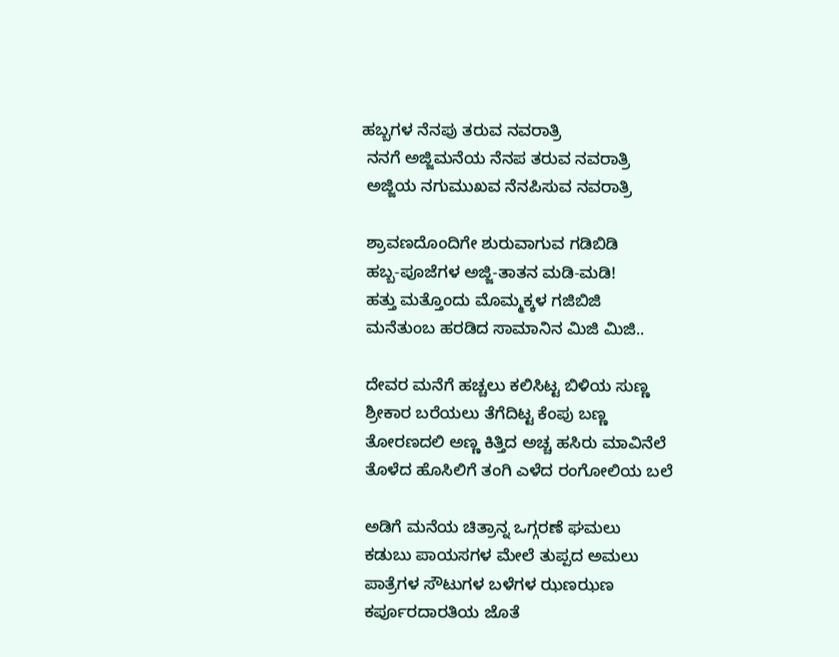ಹಬ್ಬಗಳ ನೆನಪು ತರುವ ನವರಾತ್ರಿ
 ನನಗೆ ಅಜ್ಜಿಮನೆಯ ನೆನಪ ತರುವ ನವರಾತ್ರಿ
 ಅಜ್ಜಿಯ ನಗುಮುಖವ ನೆನಪಿಸುವ ನವರಾತ್ರಿ

 ಶ್ರಾವಣದೊಂದಿಗೇ ಶುರುವಾಗುವ ಗಡಿಬಿಡಿ
 ಹಬ್ಬ-ಪೂಜೆಗಳ ಅಜ್ಜಿ-ತಾತನ ಮಡಿ-ಮಡಿ!
 ಹತ್ತು ಮತ್ತೊಂದು ಮೊಮ್ಮಕ್ಕಳ ಗಜಿಬಿಜಿ
 ಮನೆತುಂಬ ಹರಡಿದ ಸಾಮಾನಿನ ಮಿಜಿ ಮಿಜಿ..

 ದೇವರ ಮನೆಗೆ ಹಚ್ಚಲು ಕಲಿಸಿಟ್ಟ ಬಿಳಿಯ ಸುಣ್ಣ
 ಶ್ರೀಕಾರ ಬರೆಯಲು ತೆಗೆದಿಟ್ಟ ಕೆಂಪು ಬಣ್ಣ
 ತೋರಣದಲಿ ಅಣ್ಣ ಕಿತ್ತಿದ ಅಚ್ಚ ಹಸಿರು ಮಾವಿನೆಲೆ
 ತೊಳೆದ ಹೊಸಿಲಿಗೆ ತಂಗಿ ಎಳೆದ ರಂಗೋಲಿಯ ಬಲೆ

 ಅಡಿಗೆ ಮನೆಯ ಚಿತ್ರಾನ್ನ ಒಗ್ಗರಣೆ ಘಮಲು
 ಕಡುಬು ಪಾಯಸಗಳ ಮೇಲೆ ತುಪ್ಪದ ಅಮಲು
 ಪಾತ್ರೆಗಳ ಸೌಟುಗಳ ಬಳೆಗಳ ಝಣಝಣ
 ಕರ್ಪೂರದಾರತಿಯ ಜೊತೆ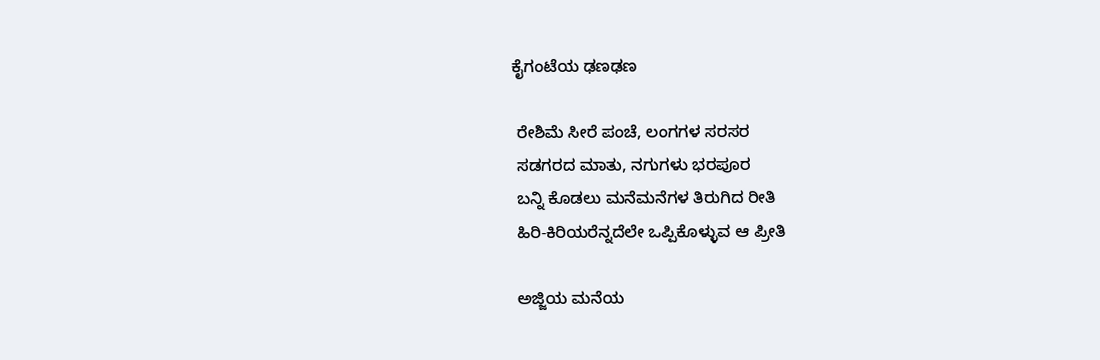ಕೈಗಂಟೆಯ ಢಣಢಣ

 ರೇಶಿಮೆ ಸೀರೆ ಪಂಚೆ, ಲಂಗಗಳ ಸರಸರ
 ಸಡಗರದ ಮಾತು, ನಗುಗಳು ಭರಪೂರ
 ಬನ್ನಿ ಕೊಡಲು ಮನೆಮನೆಗಳ ತಿರುಗಿದ ರೀತಿ
 ಹಿರಿ-ಕಿರಿಯರೆನ್ನದೆಲೇ ಒಪ್ಪಿಕೊಳ್ಳುವ ಆ ಪ್ರೀತಿ

 ಅಜ್ಜಿಯ ಮನೆಯ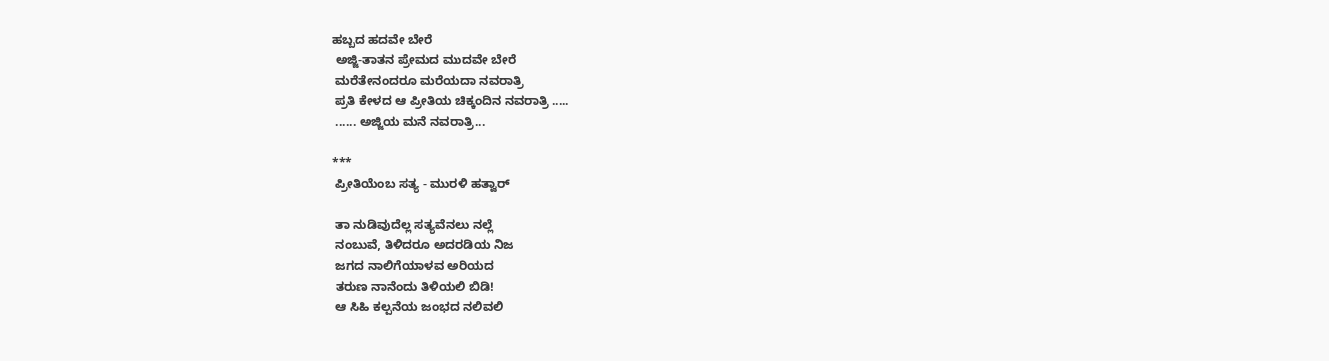ಹಬ್ಬದ ಹದವೇ ಬೇರೆ
 ಅಜ್ಜಿ-ತಾತನ ಪ್ರೇಮದ ಮುದವೇ ಬೇರೆ
 ಮರೆತೇನಂದರೂ ಮರೆಯದಾ ನವರಾತ್ರಿ
 ಪ್ರತಿ ಕೇಳದ ಆ ಪ್ರೀತಿಯ ಚಿಕ್ಕಂದಿನ ನವರಾತ್ರಿ .....
 ...... ಅಜ್ಜಿಯ ಮನೆ ನವರಾತ್ರಿ...

***
 ಪ್ರೀತಿಯೆಂಬ ಸತ್ಯ - ಮುರಳಿ ಹತ್ವಾರ್

 ತಾ ನುಡಿವುದೆಲ್ಲ ಸತ್ಯವೆನಲು ನಲ್ಲೆ
 ನಂಬುವೆ, ತಿಳಿದರೂ ಅದರಡಿಯ ನಿಜ
 ಜಗದ ನಾಲಿಗೆಯಾಳವ ಅರಿಯದ
 ತರುಣ ನಾನೆಂದು ತಿಳಿಯಲಿ ಬಿಡಿ!
 ಆ ಸಿಹಿ ಕಲ್ಪನೆಯ ಜಂಭದ ನಲಿವಲಿ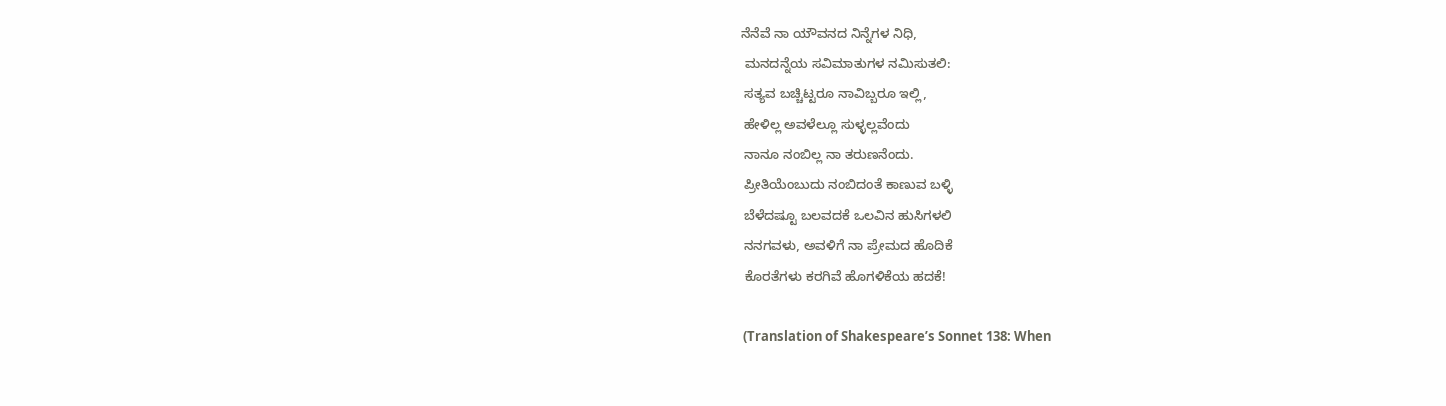ನೆನೆವೆ ನಾ ಯೌವನದ ನಿನ್ನೆಗಳ ನಿಧಿ,
 ಮನದನ್ನೆಯ ಸವಿಮಾತುಗಳ ನಮಿಸುತಲಿ:
 ಸತ್ಯವ ಬಚ್ಚಿಟ್ಟರೂ ನಾವಿಬ್ಬರೂ ಇಲ್ಲಿ,
 ಹೇಳಿಲ್ಲ ಅವಳೆಲ್ಲೂ ಸುಳ್ಳಲ್ಲವೆಂದು
 ನಾನೂ ನಂಬಿಲ್ಲ ನಾ ತರುಣನೆಂದು.
 ಪ್ರೀತಿಯೆಂಬುದು ನಂಬಿದಂತೆ ಕಾಣುವ ಬಳ್ಳಿ
 ಬೆಳೆದಷ್ಟೂ ಬಲವದಕೆ ಒಲವಿನ ಹುಸಿಗಳಲಿ
 ನನಗವಳು, ಅವಳಿಗೆ ನಾ ಪ್ರೇಮದ ಹೊದಿಕೆ
 ಕೊರತೆಗಳು ಕರಗಿವೆ ಹೊಗಳಿಕೆಯ ಹದಕೆ!

 (Translation of Shakespeare’s Sonnet 138: When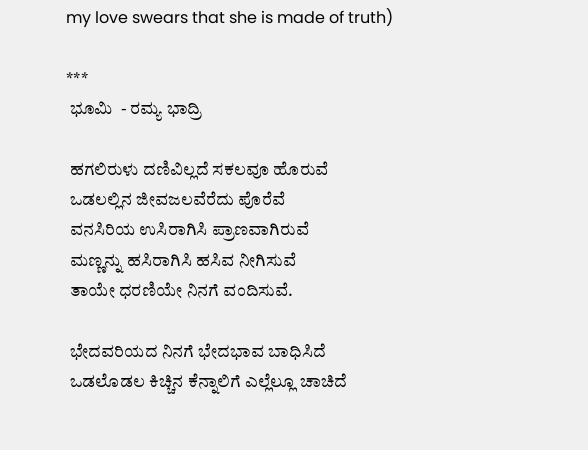my love swears that she is made of truth)

***
 ಭೂಮಿ  - ರಮ್ಯ ಭಾದ್ರಿ

 ಹಗಲಿರುಳು ದಣಿವಿಲ್ಲದೆ ಸಕಲವೂ ಹೊರುವೆ
 ಒಡಲಲ್ಲಿನ ಜೀವಜಲವೆರೆದು ಪೊರೆವೆ
 ವನಸಿರಿಯ ಉಸಿರಾಗಿಸಿ ಪ್ರಾಣವಾಗಿರುವೆ
 ಮಣ್ಣನ್ನು ಹಸಿರಾಗಿಸಿ ಹಸಿವ ನೀಗಿಸುವೆ
 ತಾಯೇ ಧರಣಿಯೇ ನಿನಗೆ ವಂದಿಸುವೆ.

 ಭೇದವರಿಯದ ನಿನಗೆ ಭೇದಭಾವ ಬಾಧಿಸಿದೆ
 ಒಡಲೊಡಲ ಕಿಚ್ಚಿನ ಕೆನ್ನಾಲಿಗೆ ಎಲ್ಲೆಲ್ಲೂ ಚಾಚಿದೆ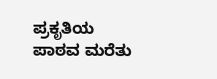ಪ್ರಕೃತಿಯ ಪಾಠವ ಮರೆತು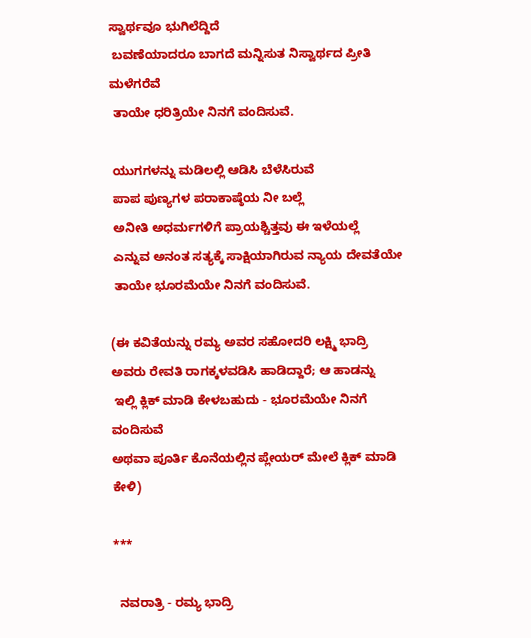ಸ್ವಾರ್ಥವೂ ಭುಗಿಲೆದ್ದಿದೆ
 ಬವಣೆಯಾದರೂ ಬಾಗದೆ ಮನ್ನಿಸುತ ನಿಸ್ವಾರ್ಥದ ಪ್ರೀತಿ ಮಳೆಗರೆವೆ
 ತಾಯೇ ಧರಿತ್ರಿಯೇ ನಿನಗೆ ವಂದಿಸುವೆ.

 ಯುಗಗಳನ್ನು ಮಡಿಲಲ್ಲಿ ಆಡಿಸಿ ಬೆಳೆಸಿರುವೆ
 ಪಾಪ ಪುಣ್ಯಗಳ ಪರಾಕಾಷ್ಠೆಯ ನೀ ಬಲ್ಲೆ
 ಅನೀತಿ ಅಧರ್ಮಗಳಿಗೆ ಪ್ರಾಯಶ್ಚಿತ್ತವು ಈ ಇಳೆಯಲ್ಲೆ
 ಎನ್ನುವ ಅನಂತ ಸತ್ಯಕ್ಕೆ ಸಾಕ್ಷಿಯಾಗಿರುವ ನ್ಯಾಯ ದೇವತೆಯೇ
 ತಾಯೇ ಭೂರಮೆಯೇ ನಿನಗೆ ವಂದಿಸುವೆ.

(ಈ ಕವಿತೆಯನ್ನು ರಮ್ಯ ಅವರ ಸಹೋದರಿ ಲಕ್ಷ್ಮಿ ಭಾದ್ರಿ
ಅವರು ರೇವತಿ ರಾಗಕ್ಕಳವಡಿಸಿ ಹಾಡಿದ್ದಾರೆ; ಆ ಹಾಡನ್ನು
 ಇಲ್ಲಿ ಕ್ಲಿಕ್ ಮಾಡಿ ಕೇಳಬಹುದು - ಭೂರಮೆಯೇ ನಿನಗೆ ವಂದಿಸುವೆ
ಅಥವಾ ಪೂರ್ತಿ ಕೊನೆಯಲ್ಲಿನ ಪ್ಲೇಯರ್ ಮೇಲೆ ಕ್ಲಿಕ್ ಮಾಡಿ ಕೇಳಿ)

***

  ನವರಾತ್ರಿ - ರಮ್ಯ ಭಾದ್ರಿ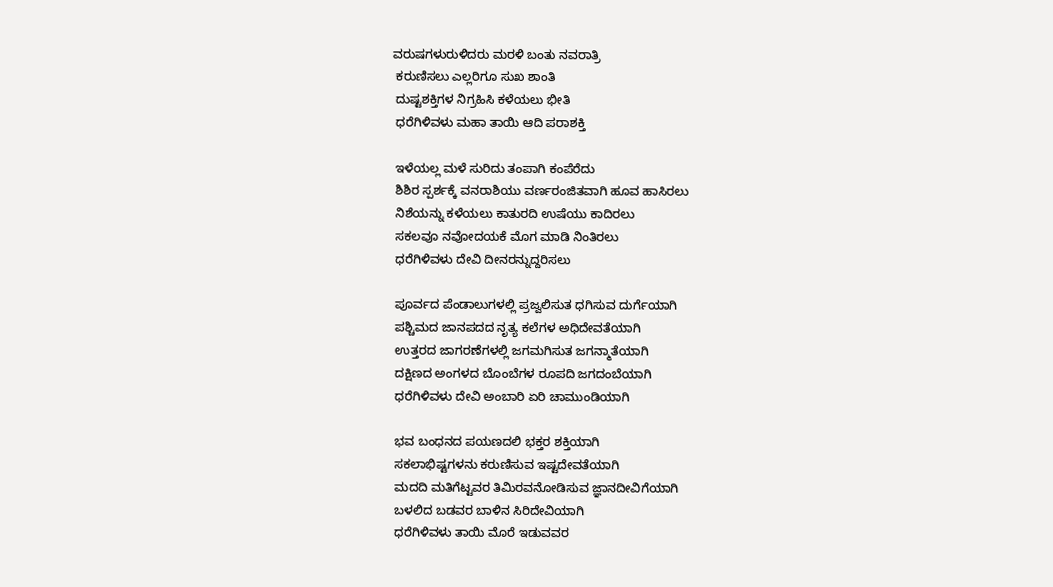ವರುಷಗಳುರುಳಿದರು ಮರಳಿ ಬಂತು ನವರಾತ್ರಿ
 ಕರುಣಿಸಲು ಎಲ್ಲರಿಗೂ ಸುಖ ಶಾಂತಿ
 ದುಷ್ಟಶಕ್ತಿಗಳ ನಿಗ್ರಹಿಸಿ ಕಳೆಯಲು ಭೀತಿ
 ಧರೆಗಿಳಿವಳು ಮಹಾ ತಾಯಿ ಆದಿ ಪರಾಶಕ್ತಿ

 ಇಳೆಯಲ್ಲ ಮಳೆ ಸುರಿದು ತಂಪಾಗಿ ಕಂಪೆರೆದು
 ಶಿಶಿರ ಸ್ಪರ್ಶಕ್ಕೆ ವನರಾಶಿಯು ವರ್ಣರಂಜಿತವಾಗಿ ಹೂವ ಹಾಸಿರಲು
 ನಿಶೆಯನ್ನು ಕಳೆಯಲು ಕಾತುರದಿ ಉಷೆಯು ಕಾದಿರಲು
 ಸಕಲವೂ ನವೋದಯಕೆ ಮೊಗ ಮಾಡಿ ನಿಂತಿರಲು
 ಧರೆಗಿಳಿವಳು ದೇವಿ ದೀನರನ್ನುದ್ದರಿಸಲು

 ಪೂರ್ವದ ಪೆಂಡಾಲುಗಳಲ್ಲಿ ಪ್ರಜ್ವಲಿಸುತ ಧಗಿಸುವ ದುರ್ಗೆಯಾಗಿ
 ಪಶ್ಚಿಮದ ಜಾನಪದದ ನೃತ್ಯ ಕಲೆಗಳ ಅಧಿದೇವತೆಯಾಗಿ
 ಉತ್ತರದ ಜಾಗರಣೆಗಳಲ್ಲಿ ಜಗಮಗಿಸುತ ಜಗನ್ಮಾತೆಯಾಗಿ
 ದಕ್ಷಿಣದ ಅಂಗಳದ ಬೊಂಬೆಗಳ ರೂಪದಿ ಜಗದಂಬೆಯಾಗಿ
 ಧರೆಗಿಳಿವಳು ದೇವಿ ಅಂಬಾರಿ ಏರಿ ಚಾಮುಂಡಿಯಾಗಿ

 ಭವ ಬಂಧನದ ಪಯಣದಲಿ ಭಕ್ತರ ಶಕ್ತಿಯಾಗಿ
 ಸಕಲಾಭಿಷ್ಟಗಳನು ಕರುಣಿಸುವ ಇಷ್ಟದೇವತೆಯಾಗಿ
 ಮದದಿ ಮತಿಗೆಟ್ಟವರ ತಿಮಿರವನೋಡಿಸುವ ಜ್ಞಾನದೀವಿಗೆಯಾಗಿ
 ಬಳಲಿದ ಬಡವರ ಬಾಳಿನ ಸಿರಿದೇವಿಯಾಗಿ
 ಧರೆಗಿಳಿವಳು ತಾಯಿ ಮೊರೆ ಇಡುವವರ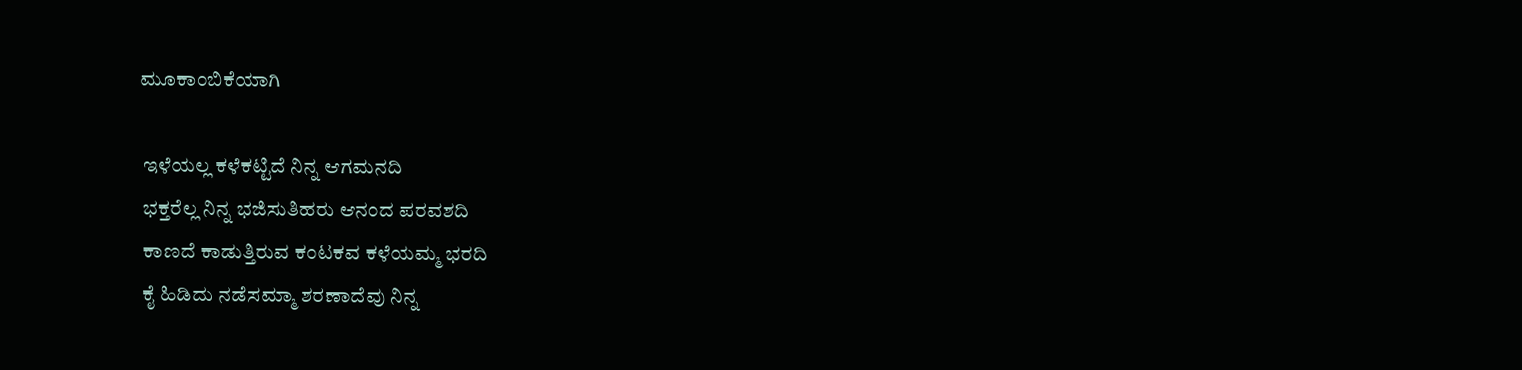ಮೂಕಾಂಬಿಕೆಯಾಗಿ

 ಇಳೆಯಲ್ಲ ಕಳೆಕಟ್ಟಿದೆ ನಿನ್ನ ಆಗಮನದಿ
 ಭಕ್ತರೆಲ್ಲ ನಿನ್ನ ಭಜಿಸುತಿಹರು ಆನಂದ ಪರವಶದಿ
 ಕಾಣದೆ ಕಾಡುತ್ತಿರುವ ಕಂಟಕವ ಕಳೆಯಮ್ಮ ಭರದಿ
 ಕೈ ಹಿಡಿದು ನಡೆಸಮ್ಮಾ ಶರಣಾದೆವು ನಿನ್ನ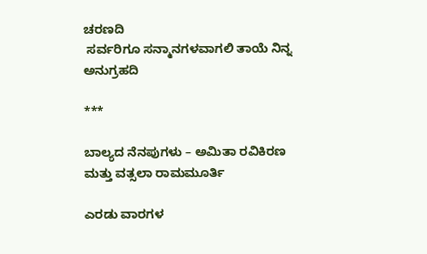ಚರಣದಿ
 ಸರ್ವರಿಗೂ ಸನ್ಮಾನಗಳವಾಗಲಿ ತಾಯೆ ನಿನ್ನ ಅನುಗ್ರಹದಿ

***

ಬಾಲ್ಯದ ನೆನಪುಗಳು – ಅಮಿತಾ ರವಿಕಿರಣ ಮತ್ತು ವತ್ಸಲಾ ರಾಮಮೂರ್ತಿ

ಎರಡು ವಾರಗಳ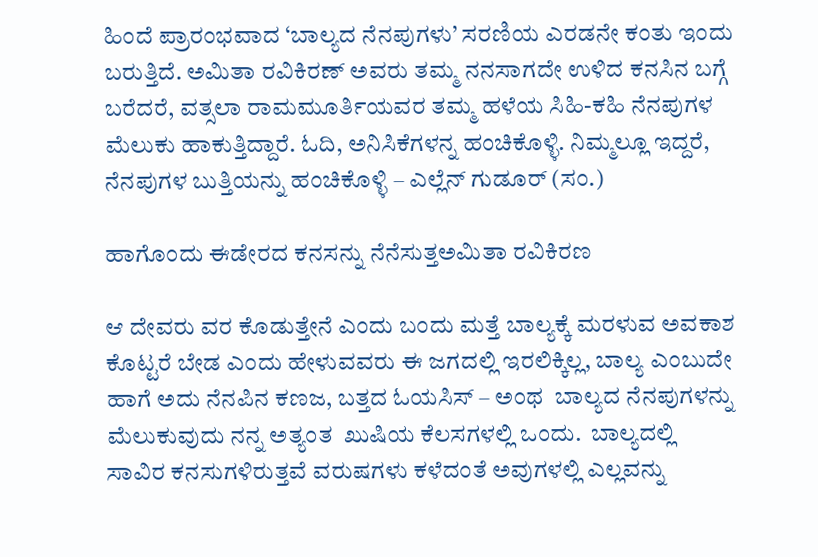ಹಿಂದೆ ಪ್ರಾರಂಭವಾದ ‘ಬಾಲ್ಯದ ನೆನಪುಗಳು’ ಸರಣಿಯ ಎರಡನೇ ಕಂತು ಇಂದು ಬರುತ್ತಿದೆ. ಅಮಿತಾ ರವಿಕಿರಣ್ ಅವರು ತಮ್ಮ ನನಸಾಗದೇ ಉಳಿದ ಕನಸಿನ ಬಗ್ಗೆ ಬರೆದರೆ, ವತ್ಸಲಾ ರಾಮಮೂರ್ತಿಯವರ ತಮ್ಮ ಹಳೆಯ ಸಿಹಿ-ಕಹಿ ನೆನಪುಗಳ ಮೆಲುಕು ಹಾಕುತ್ತಿದ್ದಾರೆ. ಓದಿ, ಅನಿಸಿಕೆಗಳನ್ನ ಹಂಚಿಕೊಳ್ಳಿ. ನಿಮ್ಮಲ್ಲೂ ಇದ್ದರೆ, ನೆನಪುಗಳ ಬುತ್ತಿಯನ್ನು ಹಂಚಿಕೊಳ್ಳಿ – ಎಲ್ಲೆನ್ ಗುಡೂರ್ (ಸಂ.)

ಹಾಗೊಂದು ಈಡೇರದ ಕನಸನ್ನು ನೆನೆಸುತ್ತಅಮಿತಾ ರವಿಕಿರಣ

ಆ ದೇವರು ವರ ಕೊಡುತ್ತೇನೆ ಎಂದು ಬಂದು ಮತ್ತೆ ಬಾಲ್ಯಕ್ಕೆ ಮರಳುವ ಅವಕಾಶ ಕೊಟ್ಟರೆ ಬೇಡ ಎಂದು ಹೇಳುವವರು ಈ ಜಗದಲ್ಲಿ ಇರಲಿಕ್ಕಿಲ್ಲ, ಬಾಲ್ಯ ಎಂಬುದೇ ಹಾಗೆ ಅದು ನೆನಪಿನ ಕಣಜ, ಬತ್ತದ ಓಯಸಿಸ್ – ಅಂಥ  ಬಾಲ್ಯದ ನೆನಪುಗಳನ್ನು ಮೆಲುಕುವುದು ನನ್ನ ಅತ್ಯಂತ  ಖುಷಿಯ ಕೆಲಸಗಳಲ್ಲಿ ಒಂದು.  ಬಾಲ್ಯದಲ್ಲಿ ಸಾವಿರ ಕನಸುಗಳಿರುತ್ತವೆ ವರುಷಗಳು ಕಳೆದಂತೆ ಅವುಗಳಲ್ಲಿ ಎಲ್ಲವನ್ನು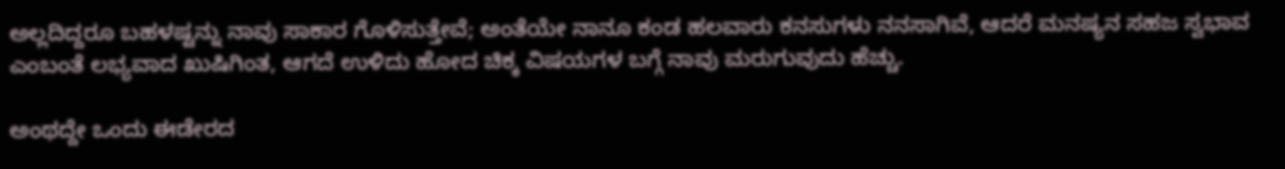ಅಲ್ಲದಿದ್ದರೂ ಬಹಳಷ್ಟನ್ನು ನಾವು ಸಾಕಾರ ಗೊಳಿಸುತ್ತೇವೆ; ಅಂತೆಯೇ ನಾನೂ ಕಂಡ ಹಲವಾರು ಕನಸುಗಳು ನನಸಾಗಿವೆ, ಆದರೆ ಮನಷ್ಯನ ಸಹಜ ಸ್ವಭಾವ ಎಂಬಂತೆ ಲಭ್ಯವಾದ ಖುಷಿಗಿಂತ, ಆಗದೆ ಉಳಿದು ಹೋದ ಚಿಕ್ಕ ವಿಷಯಗಳ ಬಗ್ಗೆ ನಾವು ಮರುಗುವುದು ಹೆಚ್ಚು.

ಅಂಥದ್ದೇ ಒಂದು ಈಡೇರದ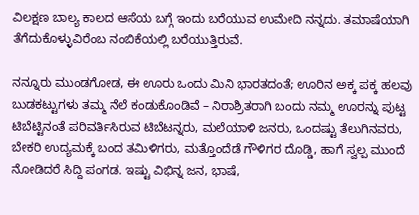ವಿಲಕ್ಷಣ ಬಾಲ್ಯ ಕಾಲದ ಆಸೆಯ ಬಗ್ಗೆ ಇಂದು ಬರೆಯುವ ಉಮೇದಿ ನನ್ನದು. ತಮಾಷೆಯಾಗಿ ತೆಗೆದುಕೊಳ್ಳುವಿರೆಂಬ ನಂಬಿಕೆಯಲ್ಲಿ ಬರೆಯುತ್ತಿರುವೆ.

ನನ್ನೂರು ಮುಂಡಗೋಡ, ಈ ಊರು ಒಂದು ಮಿನಿ ಭಾರತದಂತೆ; ಊರಿನ ಅಕ್ಕ ಪಕ್ಕ ಹಲವು ಬುಡಕಟ್ಟುಗಳು ತಮ್ಮ ನೆಲೆ ಕಂಡುಕೊಂಡಿವೆ – ನಿರಾಶ್ರಿತರಾಗಿ ಬಂದು ನಮ್ಮ ಊರನ್ನು ಪುಟ್ಟ ಟಿಬೆಟ್ಟಿನಂತೆ ಪರಿವರ್ತಿಸಿರುವ ಟಿಬೆಟನ್ನರು, ಮಲೆಯಾಳಿ ಜನರು, ಒಂದಷ್ಟು ತೆಲುಗಿನವರು, ಬೇಕರಿ ಉದ್ಯಮಕ್ಕೆ ಬಂದ ತಮಿಳಿಗರು, ಮತ್ತೊಂದೆಡೆ ಗೌಳಿಗರ ದೊಡ್ಡಿ, ಹಾಗೆ ಸ್ವಲ್ಪ ಮುಂದೆ ನೋಡಿದರೆ ಸಿದ್ದಿ ಪಂಗಡ. ಇಷ್ಟು ವಿಭಿನ್ನ ಜನ, ಭಾಷೆ,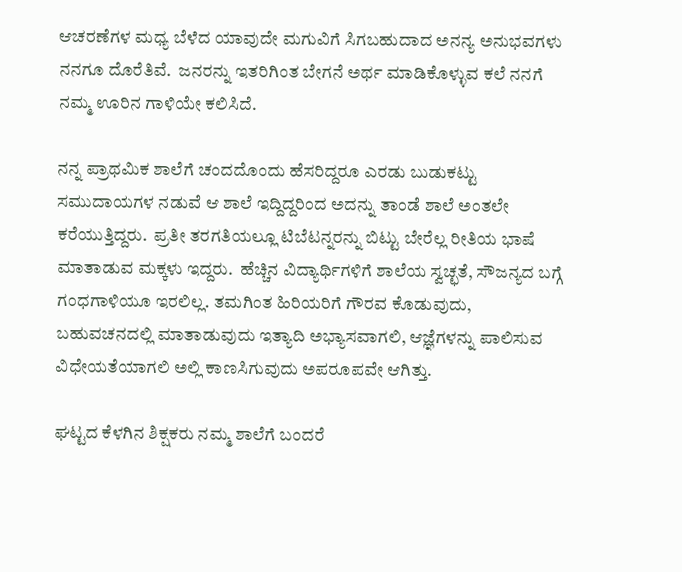ಆಚರಣೆಗಳ ಮಧ್ಯ ಬೆಳೆದ ಯಾವುದೇ ಮಗುವಿಗೆ ಸಿಗಬಹುದಾದ ಅನನ್ಯ ಅನುಭವಗಳು ನನಗೂ ದೊರೆತಿವೆ.  ಜನರನ್ನು ಇತರಿಗಿಂತ ಬೇಗನೆ ಅರ್ಥ ಮಾಡಿಕೊಳ್ಳುವ ಕಲೆ ನನಗೆ ನಮ್ಮ ಊರಿನ ಗಾಳಿಯೇ ಕಲಿಸಿದೆ.

ನನ್ನ ಪ್ರಾಥಮಿಕ ಶಾಲೆಗೆ ಚಂದದೊಂದು ಹೆಸರಿದ್ದರೂ ಎರಡು ಬುಡುಕಟ್ಟು ಸಮುದಾಯಗಳ ನಡುವೆ ಆ ಶಾಲೆ ಇದ್ದಿದ್ದರಿಂದ ಅದನ್ನು ತಾಂಡೆ ಶಾಲೆ ಅಂತಲೇ ಕರೆಯುತ್ತಿದ್ದರು.  ಪ್ರತೀ ತರಗತಿಯಲ್ಲೂ ಟಿಬೆಟನ್ನರನ್ನು ಬಿಟ್ಟು ಬೇರೆಲ್ಲ ರೀತಿಯ ಭಾಷೆ ಮಾತಾಡುವ ಮಕ್ಕಳು ಇದ್ದರು.  ಹೆಚ್ಚಿನ ವಿದ್ಯಾರ್ಥಿಗಳಿಗೆ ಶಾಲೆಯ ಸ್ವಚ್ಛತೆ, ಸೌಜನ್ಯದ ಬಗ್ಗೆ ಗಂಧಗಾಳಿಯೂ ಇರಲಿಲ್ಲ. ತಮಗಿಂತ ಹಿರಿಯರಿಗೆ ಗೌರವ ಕೊಡುವುದು, ಬಹುವಚನದಲ್ಲಿ ಮಾತಾಡುವುದು ಇತ್ಯಾದಿ ಅಭ್ಯಾಸವಾಗಲಿ, ಆಜ್ಞೆಗಳನ್ನು ಪಾಲಿಸುವ ವಿಧೇಯತೆಯಾಗಲಿ ಅಲ್ಲಿ ಕಾಣಸಿಗುವುದು ಅಪರೂಪವೇ ಆಗಿತ್ತು.

ಘಟ್ಟದ ಕೆಳಗಿನ ಶಿಕ್ಷಕರು ನಮ್ಮ ಶಾಲೆಗೆ ಬಂದರೆ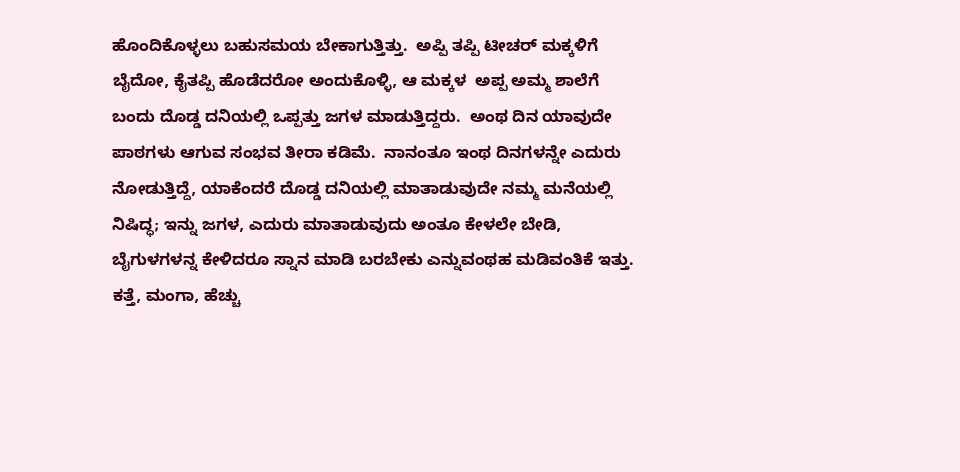ಹೊಂದಿಕೊಳ್ಳಲು ಬಹುಸಮಯ ಬೇಕಾಗುತ್ತಿತ್ತು.  ಅಪ್ಪಿ ತಪ್ಪಿ ಟೀಚರ್ ಮಕ್ಕಳಿಗೆ ಬೈದೋ, ಕೈತಪ್ಪಿ ಹೊಡೆದರೋ ಅಂದುಕೊಳ್ಳಿ, ಆ ಮಕ್ಕಳ  ಅಪ್ಪ ಅಮ್ಮ ಶಾಲೆಗೆ ಬಂದು ದೊಡ್ಡ ದನಿಯಲ್ಲಿ ಒಪ್ಪತ್ತು ಜಗಳ ಮಾಡುತ್ತಿದ್ದರು.  ಅಂಥ ದಿನ ಯಾವುದೇ ಪಾಠಗಳು ಆಗುವ ಸಂಭವ ತೀರಾ ಕಡಿಮೆ.  ನಾನಂತೂ ಇಂಥ ದಿನಗಳನ್ನೇ ಎದುರು ನೋಡುತ್ತಿದ್ದೆ, ಯಾಕೆಂದರೆ ದೊಡ್ಡ ದನಿಯಲ್ಲಿ ಮಾತಾಡುವುದೇ ನಮ್ಮ ಮನೆಯಲ್ಲಿ ನಿಷಿದ್ಧ; ಇನ್ನು ಜಗಳ, ಎದುರು ಮಾತಾಡುವುದು ಅಂತೂ ಕೇಳಲೇ ಬೇಡಿ, ಬೈಗುಳಗಳನ್ನ ಕೇಳಿದರೂ ಸ್ನಾನ ಮಾಡಿ ಬರಬೇಕು ಎನ್ನುವಂಥಹ ಮಡಿವಂತಿಕೆ ಇತ್ತು.  ಕತ್ತೆ, ಮಂಗಾ, ಹೆಚ್ಚು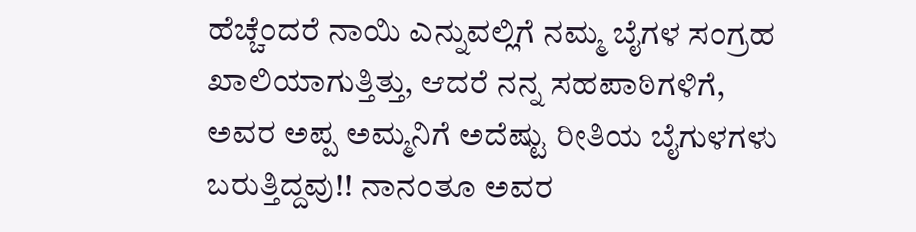ಹೆಚ್ಚೆಂದರೆ ನಾಯಿ ಎನ್ನುವಲ್ಲಿಗೆ ನಮ್ಮ ಬೈಗಳ ಸಂಗ್ರಹ ಖಾಲಿಯಾಗುತ್ತಿತ್ತು, ಆದರೆ ನನ್ನ ಸಹಪಾಠಿಗಳಿಗೆ, ಅವರ ಅಪ್ಪ ಅಮ್ಮನಿಗೆ ಅದೆಷ್ಟು ರೀತಿಯ ಬೈಗುಳಗಳು ಬರುತ್ತಿದ್ದವು!! ನಾನಂತೂ ಅವರ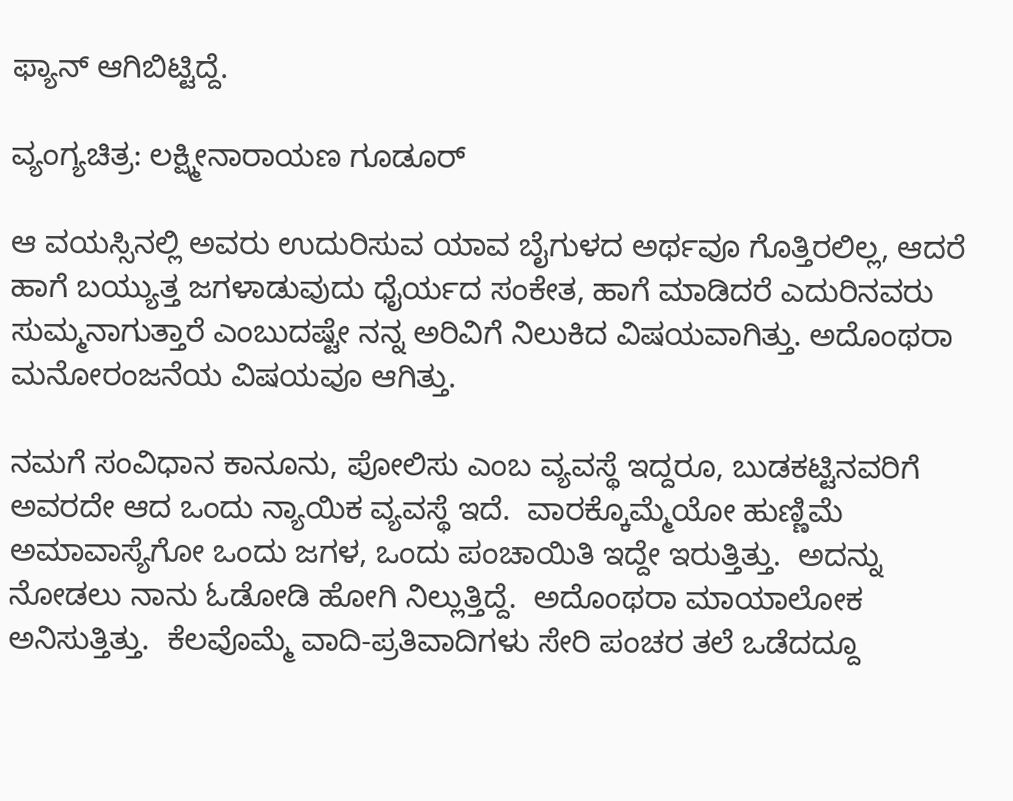ಫ್ಯಾನ್ ಆಗಿಬಿಟ್ಟಿದ್ದೆ.

ವ್ಯಂಗ್ಯಚಿತ್ರ: ಲಕ್ಷ್ಮೀನಾರಾಯಣ ಗೂಡೂರ್

ಆ ವಯಸ್ಸಿನಲ್ಲಿ ಅವರು ಉದುರಿಸುವ ಯಾವ ಬೈಗುಳದ ಅರ್ಥವೂ ಗೊತ್ತಿರಲಿಲ್ಲ, ಆದರೆ ಹಾಗೆ ಬಯ್ಯುತ್ತ ಜಗಳಾಡುವುದು ಧೈರ್ಯದ ಸಂಕೇತ, ಹಾಗೆ ಮಾಡಿದರೆ ಎದುರಿನವರು ಸುಮ್ಮನಾಗುತ್ತಾರೆ ಎಂಬುದಷ್ಟೇ ನನ್ನ ಅರಿವಿಗೆ ನಿಲುಕಿದ ವಿಷಯವಾಗಿತ್ತು. ಅದೊಂಥರಾ ಮನೋರಂಜನೆಯ ವಿಷಯವೂ ಆಗಿತ್ತು.

ನಮಗೆ ಸಂವಿಧಾನ ಕಾನೂನು, ಪೋಲಿಸು ಎಂಬ ವ್ಯವಸ್ಥೆ ಇದ್ದರೂ, ಬುಡಕಟ್ಟಿನವರಿಗೆ ಅವರದೇ ಆದ ಒಂದು ನ್ಯಾಯಿಕ ವ್ಯವಸ್ಥೆ ಇದೆ.  ವಾರಕ್ಕೊಮ್ಮೆಯೋ ಹುಣ್ಣಿಮೆ ಅಮಾವಾಸ್ಯೆಗೋ ಒಂದು ಜಗಳ, ಒಂದು ಪಂಚಾಯಿತಿ ಇದ್ದೇ ಇರುತ್ತಿತ್ತು.  ಅದನ್ನು ನೋಡಲು ನಾನು ಓಡೋಡಿ ಹೋಗಿ ನಿಲ್ಲುತ್ತಿದ್ದೆ.  ಅದೊಂಥರಾ ಮಾಯಾಲೋಕ ಅನಿಸುತ್ತಿತ್ತು.  ಕೆಲವೊಮ್ಮೆ ವಾದಿ-ಪ್ರತಿವಾದಿಗಳು ಸೇರಿ ಪಂಚರ ತಲೆ ಒಡೆದದ್ದೂ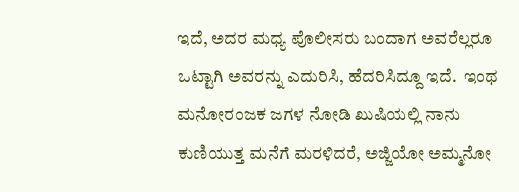ಇದೆ, ಅದರ ಮಧ್ಯ ಪೊಲೀಸರು ಬಂದಾಗ ಅವರೆಲ್ಲರೂ ಒಟ್ಟಾಗಿ ಅವರನ್ನು ಎದುರಿಸಿ, ಹೆದರಿಸಿದ್ದೂ ಇದೆ.  ಇಂಥ ಮನೋರಂಜಕ ಜಗಳ ನೋಡಿ ಖುಷಿಯಲ್ಲಿ ನಾನು ಕುಣಿಯುತ್ತ ಮನೆಗೆ ಮರಳಿದರೆ, ಅಜ್ಜಿಯೋ ಅಮ್ಮನೋ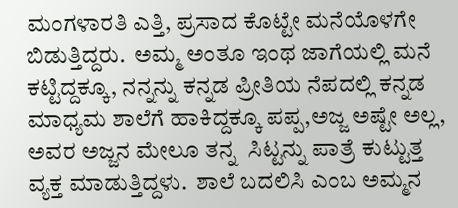ಮಂಗಳಾರತಿ ಎತ್ತಿ, ಪ್ರಸಾದ ಕೊಟ್ಟೇ ಮನೆಯೊಳಗೇ ಬಿಡುತ್ತಿದ್ದರು.  ಅಮ್ಮ ಅಂತೂ ಇಂಥ ಜಾಗೆಯಲ್ಲಿ ಮನೆ ಕಟ್ಟಿದ್ದಕ್ಕೂ, ನನ್ನನ್ನು ಕನ್ನಡ ಪ್ರೀತಿಯ ನೆಪದಲ್ಲಿ ಕನ್ನಡ ಮಾಧ್ಯಮ ಶಾಲೆಗೆ ಹಾಕಿದ್ದಕ್ಕೂ ಪಪ್ಪ,ಅಜ್ಜ ಅಷ್ಟೇ ಅಲ್ಲ, ಅವರ ಅಜ್ಜನ ಮೇಲೂ ತನ್ನ  ಸಿಟ್ಟನ್ನು ಪಾತ್ರೆ ಕುಟ್ಟುತ್ತ ವ್ಯಕ್ತ ಮಾಡುತ್ತಿದ್ದಳು.  ಶಾಲೆ ಬದಲಿಸಿ ಎಂಬ ಅಮ್ಮನ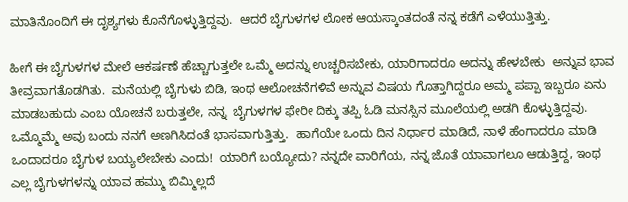ಮಾತಿನೊಂದಿಗೆ ಈ ದೃಶ್ಯಗಳು ಕೊನೆಗೊಳ್ಳುತ್ತಿದ್ದವು.  ಆದರೆ ಬೈಗುಳಗಳ ಲೋಕ ಆಯಸ್ಕಾಂತದಂತೆ ನನ್ನ ಕಡೆಗೆ ಎಳೆಯುತ್ತಿತ್ತು.

ಹೀಗೆ ಈ ಬೈಗುಳಗಳ ಮೇಲೆ ಆಕರ್ಷಣೆ ಹೆಚ್ಚಾಗುತ್ತಲೇ ಒಮ್ಮೆ ಅದನ್ನು ಉಚ್ಚರಿಸಬೇಕು, ಯಾರಿಗಾದರೂ ಅದನ್ನು ಹೇಳಬೇಕು  ಅನ್ನುವ ಭಾವ ತೀವ್ರವಾಗತೊಡಗಿತು.  ಮನೆಯಲ್ಲಿ ಬೈಗುಳು ಬಿಡಿ, ಇಂಥ ಆಲೋಚನೆಗಳಿವೆ ಅನ್ನುವ ವಿಷಯ ಗೊತ್ತಾಗಿದ್ದರೂ ಅಮ್ಮ ಪಪ್ಪಾ ಇಬ್ಬರೂ ಏನು ಮಾಡಬಹುದು ಎಂಬ ಯೋಚನೆ ಬರುತ್ತಲೇ, ನನ್ನ  ಬೈಗುಳಗಳ ಫೇರೀ ದಿಕ್ಕು ತಪ್ಪಿ ಓಡಿ ಮನಸ್ಸಿನ ಮೂಲೆಯಲ್ಲಿ ಅಡಗಿ ಕೊಳ್ಳುತ್ತಿದ್ದವು.  ಒಮ್ಮೊಮ್ಮೆ ಅವು ಬಂದು ನನಗೆ ಅಣಗಿಸಿದಂತೆ ಭಾಸವಾಗುತ್ತಿತ್ತು.  ಹಾಗೆಯೇ ಒಂದು ದಿನ ನಿರ್ಧಾರ ಮಾಡಿದೆ, ನಾಳೆ ಹೆಂಗಾದರೂ ಮಾಡಿ ಒಂದಾದರೂ ಬೈಗುಳ ಬಯ್ಯಲೇಬೇಕು ಎಂದು!  ಯಾರಿಗೆ ಬಯ್ಯೋದು? ನನ್ನದೇ ವಾರಿಗೆಯ, ನನ್ನ ಜೊತೆ ಯಾವಾಗಲೂ ಆಡುತ್ತಿದ್ದ, ಇಂಥ ಎಲ್ಲ ಬೈಗುಳಗಳನ್ನು ಯಾವ ಹಮ್ಮು ಬಿಮ್ಮಿಲ್ಲದೆ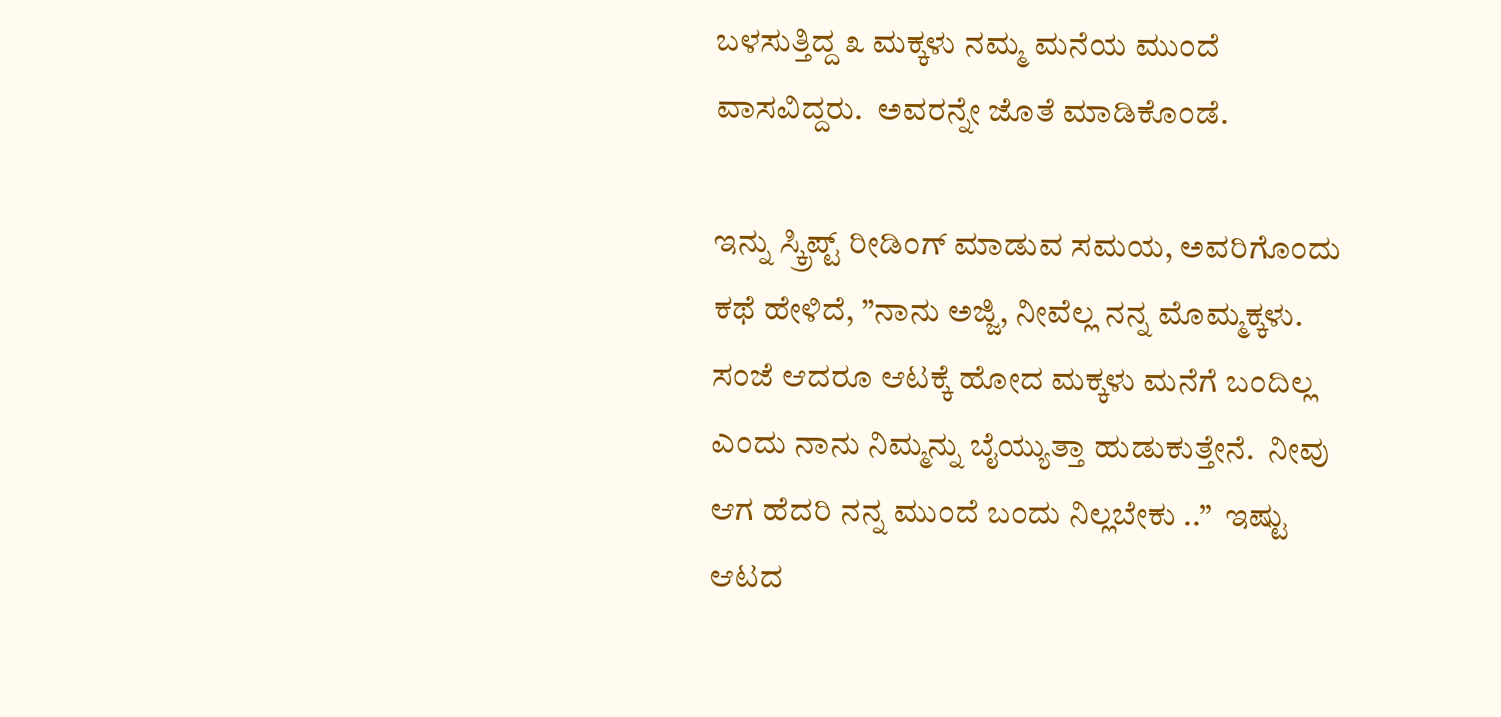ಬಳಸುತ್ತಿದ್ದ ೩ ಮಕ್ಕಳು ನಮ್ಮ ಮನೆಯ ಮುಂದೆ ವಾಸವಿದ್ದರು.  ಅವರನ್ನೇ ಜೊತೆ ಮಾಡಿಕೊಂಡೆ.

ಇನ್ನು ಸ್ಕ್ರಿಪ್ಟ್ ರೀಡಿಂಗ್ ಮಾಡುವ ಸಮಯ, ಅವರಿಗೊಂದು ಕಥೆ ಹೇಳಿದೆ, ”ನಾನು ಅಜ್ಜಿ, ನೀವೆಲ್ಲ ನನ್ನ ಮೊಮ್ಮಕ್ಕಳು.  ಸಂಜೆ ಆದರೂ ಆಟಕ್ಕೆ ಹೋದ ಮಕ್ಕಳು ಮನೆಗೆ ಬಂದಿಲ್ಲ ಎಂದು ನಾನು ನಿಮ್ಮನ್ನು ಬೈಯ್ಯುತ್ತಾ ಹುಡುಕುತ್ತೇನೆ.  ನೀವು ಆಗ ಹೆದರಿ ನನ್ನ ಮುಂದೆ ಬಂದು ನಿಲ್ಲಬೇಕು ..”  ಇಷ್ಟು ಆಟದ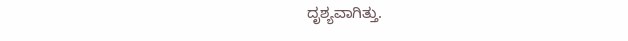ದೃಶ್ಯವಾಗಿತ್ತು.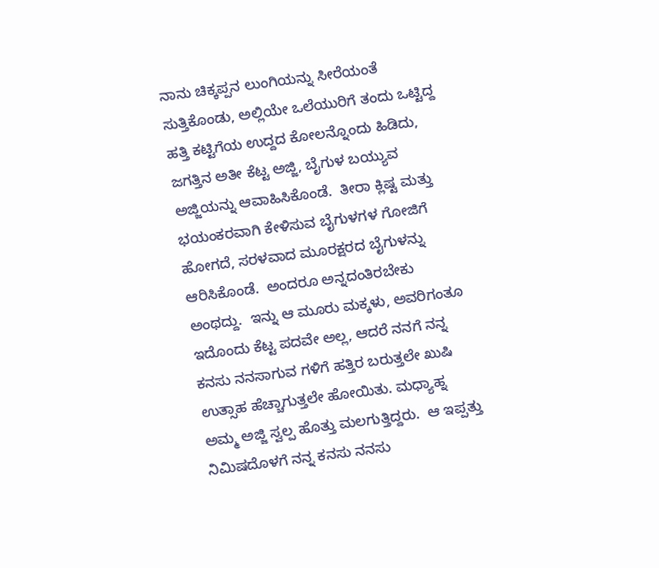ನಾನು ಚಿಕ್ಕಪ್ಪನ ಲುಂಗಿಯನ್ನು ಸೀರೆಯಂತೆ ಸುತ್ತಿಕೊಂಡು, ಅಲ್ಲಿಯೇ ಒಲೆಯುರಿಗೆ ತಂದು ಒಟ್ಟಿದ್ದ  ಹತ್ತಿ ಕಟ್ಟಿಗೆಯ ಉದ್ದದ ಕೋಲನ್ನೊಂದು ಹಿಡಿದು, ಜಗತ್ತಿನ ಅತೀ ಕೆಟ್ಟ ಅಜ್ಜಿ, ಬೈಗುಳ ಬಯ್ಯುವ ಅಜ್ಜಿಯನ್ನು ಆವಾಹಿಸಿಕೊಂಡೆ.  ತೀರಾ ಕ್ಲಿಷ್ಟ ಮತ್ತು ಭಯಂಕರವಾಗಿ ಕೇಳಿಸುವ ಬೈಗುಳಗಳ ಗೋಜಿಗೆ ಹೋಗದೆ, ಸರಳವಾದ ಮೂರಕ್ಷರದ ಬೈಗುಳನ್ನು ಆರಿಸಿಕೊಂಡೆ.  ಅಂದರೂ ಅನ್ನದಂತಿರಬೇಕು ಅಂಥದ್ದು.  ಇನ್ನು ಆ ಮೂರು ಮಕ್ಕಳು, ಅವರಿಗಂತೂ ಇದೊಂದು ಕೆಟ್ಟ ಪದವೇ ಅಲ್ಲ, ಆದರೆ ನನಗೆ ನನ್ನ ಕನಸು ನನಸಾಗುವ ಗಳಿಗೆ ಹತ್ತಿರ ಬರುತ್ತಲೇ ಖುಷಿ ಉತ್ಸಾಹ ಹೆಚ್ಚಾಗುತ್ತಲೇ ಹೋಯಿತು. ಮಧ್ಯಾಹ್ನ ಅಮ್ಮ ಅಜ್ಜಿ ಸ್ವಲ್ಪ ಹೊತ್ತು ಮಲಗುತ್ತಿದ್ದರು.  ಆ ಇಪ್ಪತ್ತು ನಿಮಿಷದೊಳಗೆ ನನ್ನ ಕನಸು ನನಸು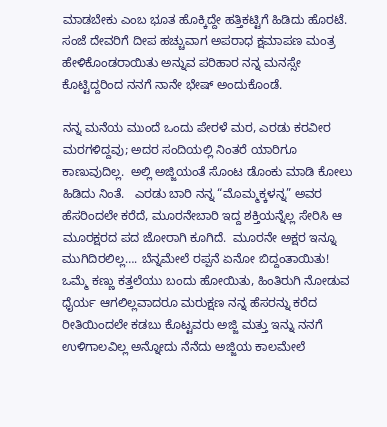ಮಾಡಬೇಕು ಎಂಬ ಭೂತ ಹೊಕ್ಕಿದ್ದೇ ಹತ್ತಿಕಟ್ಟಿಗೆ ಹಿಡಿದು ಹೊರಟೆ. ಸಂಜೆ ದೇವರಿಗೆ ದೀಪ ಹಚ್ಚುವಾಗ ಅಪರಾಧ ಕ್ಷಮಾಪಣ ಮಂತ್ರ ಹೇಳಿಕೊಂಡರಾಯಿತು ಅನ್ನುವ ಪರಿಹಾರ ನನ್ನ ಮನಸ್ಸೇ ಕೊಟ್ಟಿದ್ದರಿಂದ ನನಗೆ ನಾನೇ ಭೇಷ್ ಅಂದುಕೊಂಡೆ.

ನನ್ನ ಮನೆಯ ಮುಂದೆ ಒಂದು ಪೇರಳೆ ಮರ, ಎರಡು ಕರವೀರ ಮರಗಳಿದ್ದವು; ಅದರ ಸಂದಿಯಲ್ಲಿ ನಿಂತರೆ ಯಾರಿಗೂ ಕಾಣುವುದಿಲ್ಲ.  ಅಲ್ಲಿ ಅಜ್ಜಿಯಂತೆ ಸೊಂಟ ಡೊಂಕು ಮಾಡಿ ಕೋಲು ಹಿಡಿದು ನಿಂತೆ.   ಎರಡು ಬಾರಿ ನನ್ನ “ಮೊಮ್ಮಕ್ಕಳನ್ನ” ಅವರ ಹೆಸರಿಂದಲೇ ಕರೆದೆ, ಮೂರನೇಬಾರಿ ಇದ್ದ ಶಕ್ತಿಯನ್ನೆಲ್ಲ ಸೇರಿಸಿ ಆ ಮೂರಕ್ಷರದ ಪದ ಜೋರಾಗಿ ಕೂಗಿದೆ.  ಮೂರನೇ ಅಕ್ಷರ ಇನ್ನೂ ಮುಗಿದಿರಲಿಲ್ಲ…. ಬೆನ್ನಮೇಲೆ ರಪ್ಪನೆ ಏನೋ ಬಿದ್ದಂತಾಯಿತು!  ಒಮ್ಮೆ ಕಣ್ಣು ಕತ್ತಲೆಯು ಬಂದು ಹೋಯಿತು, ಹಿಂತಿರುಗಿ ನೋಡುವ ಧೈರ್ಯ ಆಗಲಿಲ್ಲವಾದರೂ ಮರುಕ್ಷಣ ನನ್ನ ಹೆಸರನ್ನು ಕರೆದ ರೀತಿಯಿಂದಲೇ ಕಡಬು ಕೊಟ್ಟವರು ಅಜ್ಜಿ ಮತ್ತು ಇನ್ನು ನನಗೆ ಉಳಿಗಾಲವಿಲ್ಲ ಅನ್ನೋದು ನೆನೆದು ಅಜ್ಜಿಯ ಕಾಲಮೇಲೆ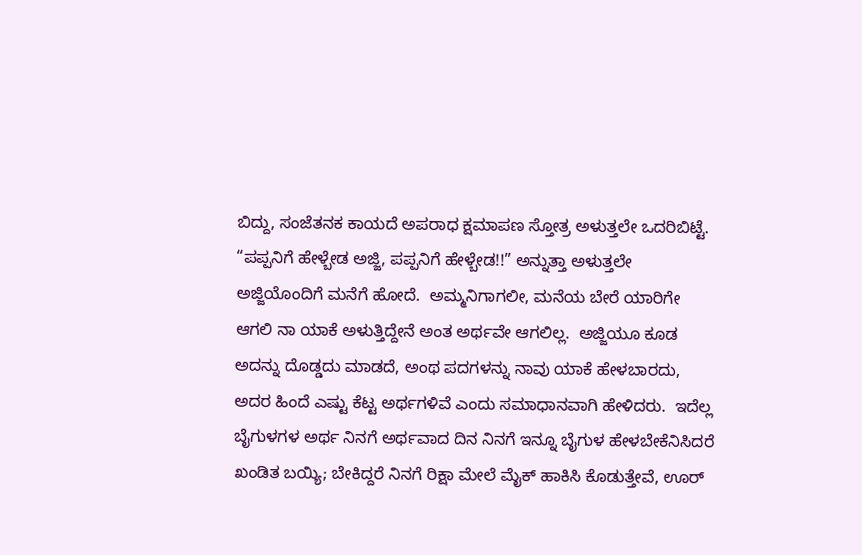ಬಿದ್ದು, ಸಂಜೆತನಕ ಕಾಯದೆ ಅಪರಾಧ ಕ್ಷಮಾಪಣ ಸ್ತೋತ್ರ ಅಳುತ್ತಲೇ ಒದರಿಬಿಟ್ಟೆ.  “ಪಪ್ಪನಿಗೆ ಹೇಳ್ಬೇಡ ಅಜ್ಜಿ, ಪಪ್ಪನಿಗೆ ಹೇಳ್ಬೇಡ!!” ಅನ್ನುತ್ತಾ ಅಳುತ್ತಲೇ ಅಜ್ಜಿಯೊಂದಿಗೆ ಮನೆಗೆ ಹೋದೆ.  ಅಮ್ಮನಿಗಾಗಲೀ, ಮನೆಯ ಬೇರೆ ಯಾರಿಗೇ ಆಗಲಿ ನಾ ಯಾಕೆ ಅಳುತ್ತಿದ್ದೇನೆ ಅಂತ ಅರ್ಥವೇ ಆಗಲಿಲ್ಲ.  ಅಜ್ಜಿಯೂ ಕೂಡ ಅದನ್ನು ದೊಡ್ಡದು ಮಾಡದೆ, ಅಂಥ ಪದಗಳನ್ನು ನಾವು ಯಾಕೆ ಹೇಳಬಾರದು, ಅದರ ಹಿಂದೆ ಎಷ್ಟು ಕೆಟ್ಟ ಅರ್ಥಗಳಿವೆ ಎಂದು ಸಮಾಧಾನವಾಗಿ ಹೇಳಿದರು.  ಇದೆಲ್ಲ ಬೈಗುಳಗಳ ಅರ್ಥ ನಿನಗೆ ಅರ್ಥವಾದ ದಿನ ನಿನಗೆ ಇನ್ನೂ ಬೈಗುಳ ಹೇಳಬೇಕೆನಿಸಿದರೆ ಖಂಡಿತ ಬಯ್ಯಿ; ಬೇಕಿದ್ದರೆ ನಿನಗೆ ರಿಕ್ಷಾ ಮೇಲೆ ಮೈಕ್ ಹಾಕಿಸಿ ಕೊಡುತ್ತೇವೆ, ಊರ್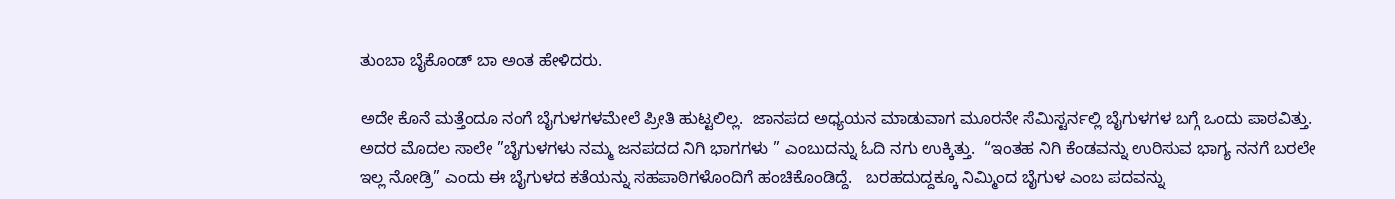ತುಂಬಾ ಬೈಕೊಂಡ್ ಬಾ ಅಂತ ಹೇಳಿದರು.

ಅದೇ ಕೊನೆ ಮತ್ತೆಂದೂ ನಂಗೆ ಬೈಗುಳಗಳಮೇಲೆ ಪ್ರೀತಿ ಹುಟ್ಟಲಿಲ್ಲ.  ಜಾನಪದ ಅಧ್ಯಯನ ಮಾಡುವಾಗ ಮೂರನೇ ಸೆಮಿಸ್ಟರ್ನಲ್ಲಿ ಬೈಗುಳಗಳ ಬಗ್ಗೆ ಒಂದು ಪಾಠವಿತ್ತು.  ಅದರ ಮೊದಲ ಸಾಲೇ ”ಬೈಗುಳಗಳು ನಮ್ಮ ಜನಪದದ ನಿಗಿ ಭಾಗಗಳು ” ಎಂಬುದನ್ನು ಓದಿ ನಗು ಉಕ್ಕಿತ್ತು.  “ಇಂತಹ ನಿಗಿ ಕೆಂಡವನ್ನು ಉರಿಸುವ ಭಾಗ್ಯ ನನಗೆ ಬರಲೇ ಇಲ್ಲ ನೋಡ್ರಿ” ಎಂದು ಈ ಬೈಗುಳದ ಕತೆಯನ್ನು ಸಹಪಾಠಿಗಳೊಂದಿಗೆ ಹಂಚಿಕೊಂಡಿದ್ದೆ.   ಬರಹದುದ್ದಕ್ಕೂ ನಿಮ್ಮಿಂದ ಬೈಗುಳ ಎಂಬ ಪದವನ್ನು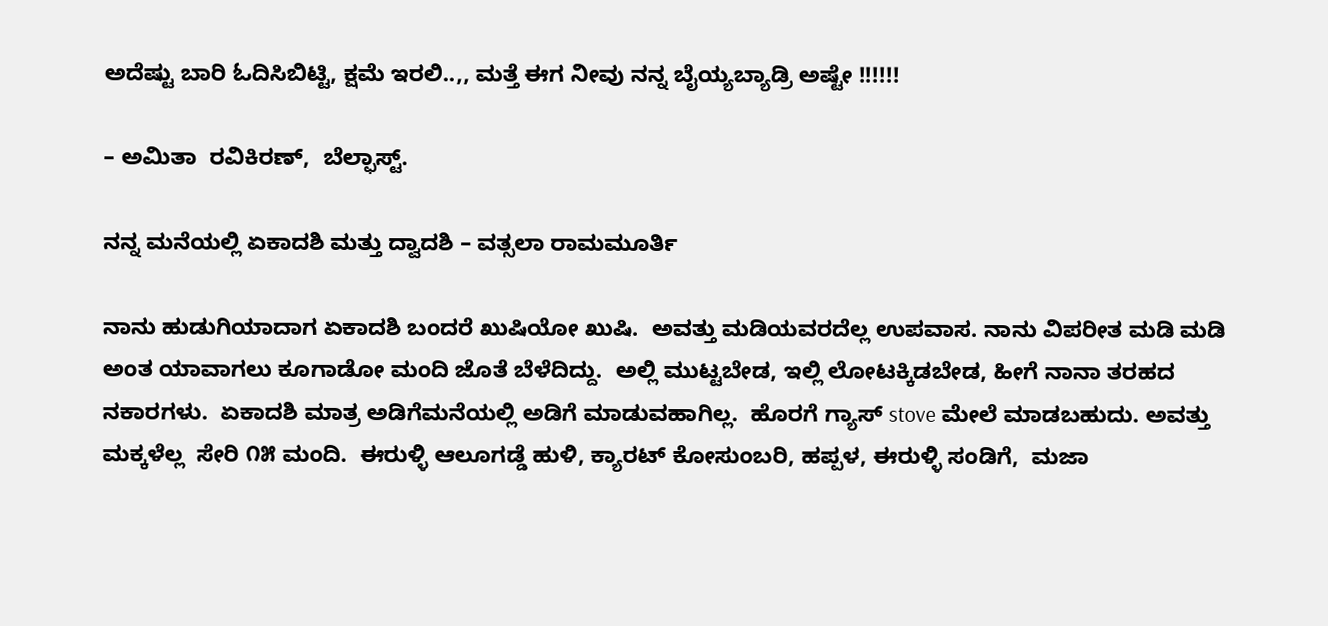ಅದೆಷ್ಟು ಬಾರಿ ಓದಿಸಿಬಿಟ್ಟಿ, ಕ್ಷಮೆ ಇರಲಿ..,, ಮತ್ತೆ ಈಗ ನೀವು ನನ್ನ ಬೈಯ್ಯಬ್ಯಾಡ್ರಿ ಅಷ್ಟೇ !!!!!!

– ಅಮಿತಾ  ರವಿಕಿರಣ್,  ಬೆಲ್ಫಾಸ್ಟ್.

ನನ್ನ ಮನೆಯಲ್ಲಿ ಏಕಾದಶಿ ಮತ್ತು ದ್ವಾದಶಿ – ವತ್ಸಲಾ ರಾಮಮೂರ್ತಿ

ನಾನು ಹುಡುಗಿಯಾದಾಗ ಏಕಾದಶಿ ಬಂದರೆ ಖುಷಿಯೋ ಖುಷಿ.  ಅವತ್ತು ಮಡಿಯವರದೆಲ್ಲ ಉಪವಾಸ. ನಾನು ವಿಪರೀತ ಮಡಿ ಮಡಿ ಅಂತ ಯಾವಾಗಲು ಕೂಗಾಡೋ ಮಂದಿ ಜೊತೆ ಬೆಳೆದಿದ್ದು.  ಅಲ್ಲಿ ಮುಟ್ಟಬೇಡ, ಇಲ್ಲಿ ಲೋಟಕ್ಕಿಡಬೇಡ, ಹೀಗೆ ನಾನಾ ತರಹದ ನಕಾರಗಳು.  ಏಕಾದಶಿ ಮಾತ್ರ ಅಡಿಗೆಮನೆಯಲ್ಲಿ ಅಡಿಗೆ ಮಾಡುವಹಾಗಿಲ್ಲ.  ಹೊರಗೆ ಗ್ಯಾಸ್ stove ಮೇಲೆ ಮಾಡಬಹುದು. ಅವತ್ತು ಮಕ್ಕಳೆಲ್ಲ  ಸೇರಿ ೧೫ ಮಂದಿ.  ಈರುಳ್ಳಿ ಆಲೂಗಡ್ಡೆ ಹುಳಿ, ಕ್ಯಾರಟ್ ಕೋಸುಂಬರಿ, ಹಪ್ಪಳ, ಈರುಳ್ಳಿ ಸಂಡಿಗೆ,  ಮಜಾ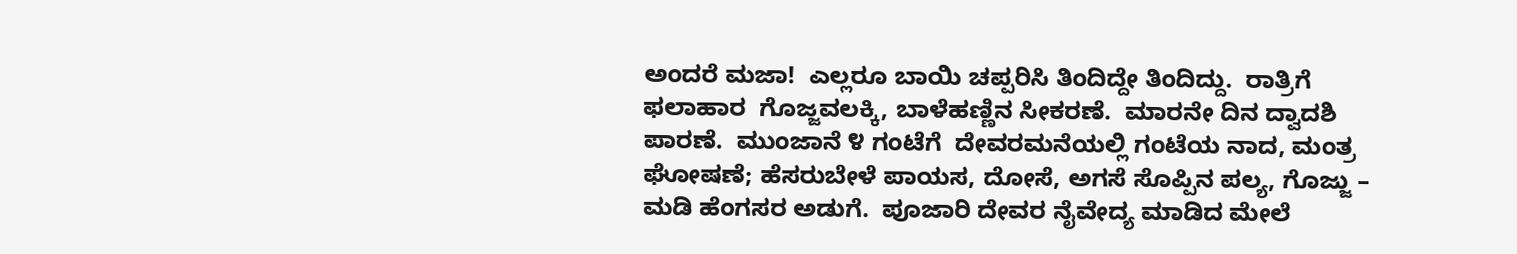ಅಂದರೆ ಮಜಾ!  ಎಲ್ಲರೂ ಬಾಯಿ ಚಪ್ಪರಿಸಿ ತಿಂದಿದ್ದೇ ತಿಂದಿದ್ದು.  ರಾತ್ರಿಗೆ ಫಲಾಹಾರ  ಗೊಜ್ಜವಲಕ್ಕಿ, ಬಾಳೆಹಣ್ಣಿನ ಸೀಕರಣೆ.  ಮಾರನೇ ದಿನ ದ್ವಾದಶಿ ಪಾರಣೆ.  ಮುಂಜಾನೆ ೪ ಗಂಟೆಗೆ  ದೇವರಮನೆಯಲ್ಲಿ ಗಂಟೆಯ ನಾದ, ಮಂತ್ರ ಘೋಷಣೆ; ಹೆಸರುಬೇಳೆ ಪಾಯಸ, ದೋಸೆ, ಅಗಸೆ ಸೊಪ್ಪಿನ ಪಲ್ಯ, ಗೊಜ್ಜು – ಮಡಿ ಹೆಂಗಸರ ಅಡುಗೆ.  ಪೂಜಾರಿ ದೇವರ ನೈವೇದ್ಯ ಮಾಡಿದ ಮೇಲೆ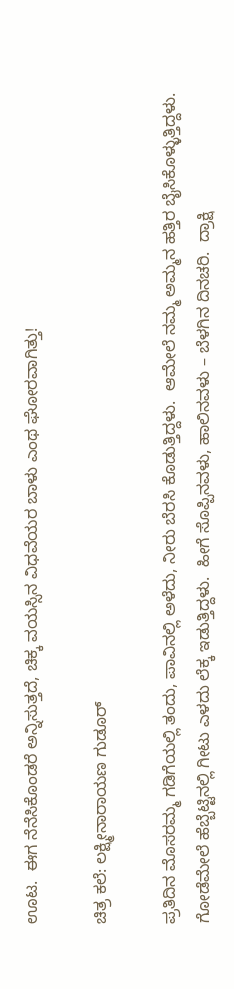ಊಟ.  ಈಗ ನೆನೆಸಿಕೊಂಡರೆ ಅನ್ನಿಸುತ್ತದೆ, ಚಿಕ್ಕ ವಯಸ್ಸಿನ ವಿಧವೆಯರ ಬಾಳು ಎಂಥ ಘೋರವಾಗಿತ್ತು!

ಚಿತ್ರ ಕಲೆ: ಲಕ್ಷ್ಮೀನಾರಾಯಣ ಗುಡೂರ್

ಪ್ರತಿದಿನ ಮೊಸರಮ್ಮ ಗಡಿಗೆಯಲ್ಲಿ ತಂದು, ಪಾವಿನಲ್ಲಿ ಅಳೆದು, ನೀರು ಬೆರಸಿ ಕೊಡುತ್ತಿದ್ದಳು.  ಆಮೇಲೆ ನಮ್ಮ ಅಮ್ಮನ ಹತ್ತಿರ ಬೈಸಿಕೊಳ್ಳುತ್ತಿದ್ದಳು.  ಗೋಡೆಮೇಲೆ ಹೆಬ್ಬೆಟ್ಟಿನಲ್ಲಿ ಗೀಟು ಎಳದು ಲೆಕ್ಕ ಇಡುತ್ತಿದ್ದಳು.  ಹೀಗೆ ಸೊಪ್ಪಿನವಳು, ಹಾಲಿನವಳು – ಬೆಳಗಿನ ದಿನಚರಿ.  ದ್ರಾಕ್ಷಿ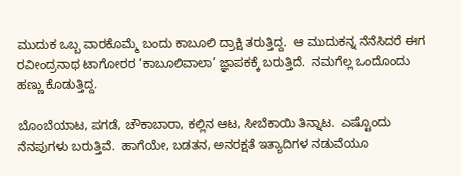ಮುದುಕ ಒಬ್ಬ ವಾರಕೊಮ್ಮೆ ಬಂದು ಕಾಬೂಲಿ ದ್ರಾಕ್ಷಿ ತರುತ್ತಿದ್ದ.  ಆ ಮುದುಕನ್ನ ನೆನೆಸಿದರೆ ಈಗ ರವೀಂದ್ರನಾಥ ಟಾಗೋರರ ‘ಕಾಬೂಲಿವಾಲಾ’ ಜ್ಞಾಪಕಕ್ಕೆ ಬರುತ್ತಿದೆ.  ನಮಗೆಲ್ಲ ಒಂದೊಂದು ಹಣ್ಣು ಕೊಡುತ್ತಿದ್ದ.

ಬೊಂಬೆಯಾಟ, ಪಗಡೆ, ಚೌಕಾಬಾರಾ, ಕಲ್ಲಿನ ಆಟ, ಸೀಬೆಕಾಯಿ ತಿನ್ನಾಟ.  ಎಷ್ಟೊಂದು
ನೆನಪುಗಳು ಬರುತ್ತಿವೆ.  ಹಾಗೆಯೇ, ಬಡತನ, ಅನರಕ್ಷತೆ ಇತ್ಯಾದಿಗಳ ನಡುವೆಯೂ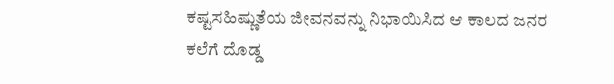ಕಷ್ಟಸಹಿಷ್ಣುತೆಯ ಜೀವನವನ್ನು ನಿಭಾಯಿಸಿದ ಆ ಕಾಲದ ಜನರ ಕಲೆಗೆ ದೊಡ್ಡ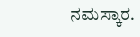ನಮಸ್ಕಾರ.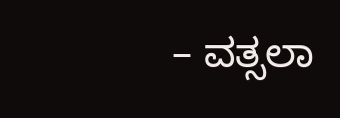– ವತ್ಸಲಾ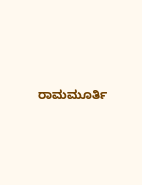ರಾಮಮೂರ್ತಿ